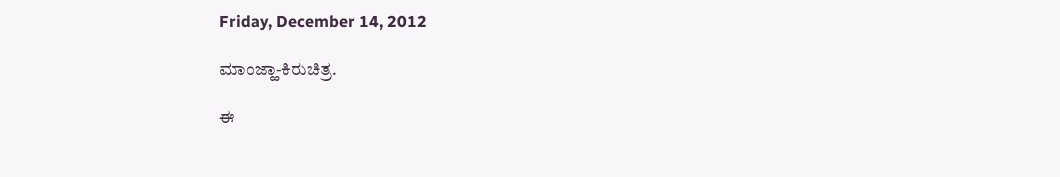Friday, December 14, 2012

ಮಾಂಜ್ಹಾ-ಕಿರುಚಿತ್ರ.

ಈ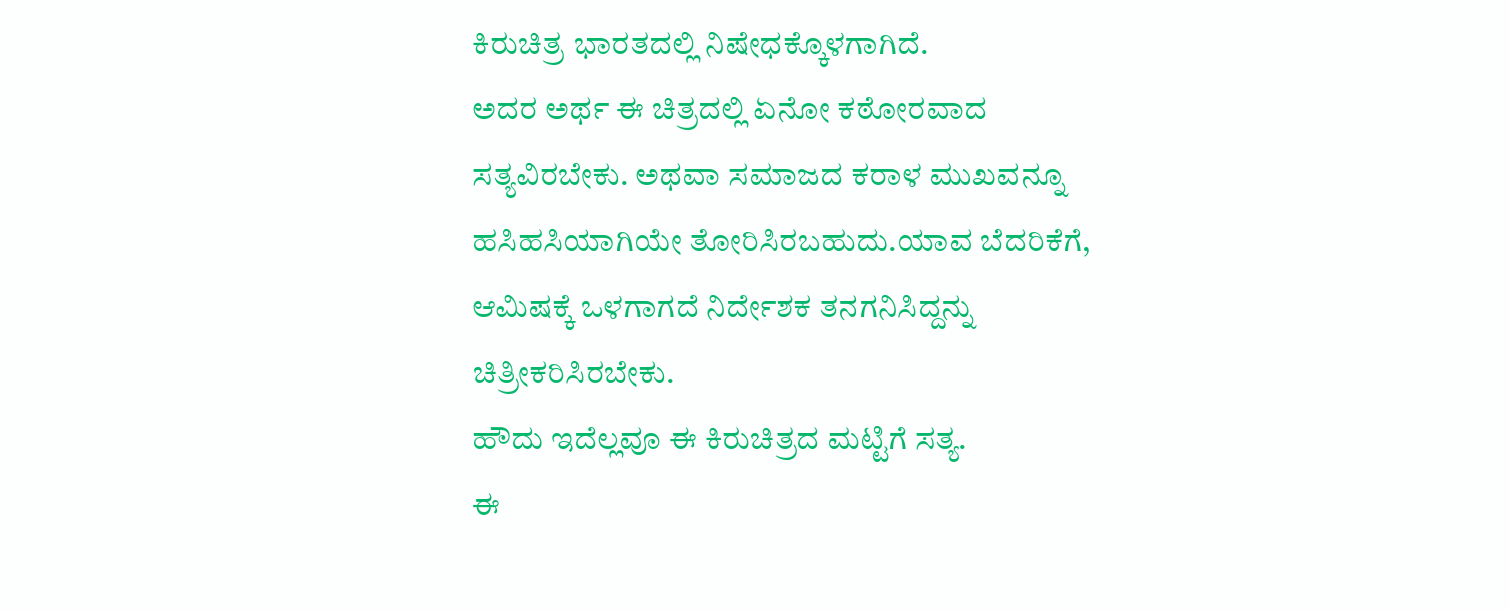ಕಿರುಚಿತ್ರ ಭಾರತದಲ್ಲಿ ನಿಷೇಧಕ್ಕೊಳಗಾಗಿದೆ.
ಅದರ ಅರ್ಥ ಈ ಚಿತ್ರದಲ್ಲಿ ಏನೋ ಕಠೋರವಾದ ಸತ್ಯವಿರಬೇಕು. ಅಥವಾ ಸಮಾಜದ ಕರಾಳ ಮುಖವನ್ನೂ ಹಸಿಹಸಿಯಾಗಿಯೇ ತೋರಿಸಿರಬಹುದು.ಯಾವ ಬೆದರಿಕೆಗೆ, ಆಮಿಷಕ್ಕೆ ಒಳಗಾಗದೆ ನಿರ್ದೇಶಕ ತನಗನಿಸಿದ್ದನ್ನು ಚಿತ್ರೀಕರಿಸಿರಬೇಕು.
ಹೌದು ಇದೆಲ್ಲವೂ ಈ ಕಿರುಚಿತ್ರದ ಮಟ್ಟಿಗೆ ಸತ್ಯ.
ಈ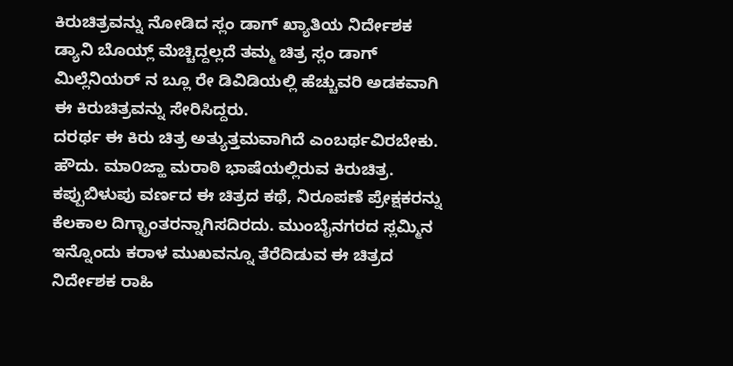ಕಿರುಚಿತ್ರವನ್ನು ನೋಡಿದ ಸ್ಲಂ ಡಾಗ್ ಖ್ಯಾತಿಯ ನಿರ್ದೇಶಕ ಡ್ಯಾನಿ ಬೊಯ್ಲ್ ಮೆಚ್ಚಿದ್ದಲ್ಲದೆ ತಮ್ಮ ಚಿತ್ರ ಸ್ಲಂ ಡಾಗ್ ಮಿಲ್ಲೆನಿಯರ್ ನ ಬ್ಲೂ ರೇ ಡಿವಿಡಿಯಲ್ಲಿ ಹೆಚ್ಚುವರಿ ಅಡಕವಾಗಿ ಈ ಕಿರುಚಿತ್ರವನ್ನು ಸೇರಿಸಿದ್ದರು.
ದರರ್ಥ ಈ ಕಿರು ಚಿತ್ರ ಅತ್ಯುತ್ತಮವಾಗಿದೆ ಎಂಬರ್ಥವಿರಬೇಕು.
ಹೌದು. ಮಾ೦ಜ್ಹಾ ಮರಾಠಿ ಭಾಷೆಯಲ್ಲಿರುವ ಕಿರುಚಿತ್ರ. ಕಪ್ಪುಬಿಳುಪು ವರ್ಣದ ಈ ಚಿತ್ರದ ಕಥೆ, ನಿರೂಪಣೆ ಪ್ರೇಕ್ಷಕರನ್ನು ಕೆಲಕಾಲ ದಿಗ್ಭ್ರಾಂತರನ್ನಾಗಿಸದಿರದು. ಮುಂಬೈನಗರದ ಸ್ಲಮ್ಮಿನ ಇನ್ನೊಂದು ಕರಾಳ ಮುಖವನ್ನೂ ತೆರೆದಿಡುವ ಈ ಚಿತ್ರದ ನಿರ್ದೇಶಕ ರಾಹಿ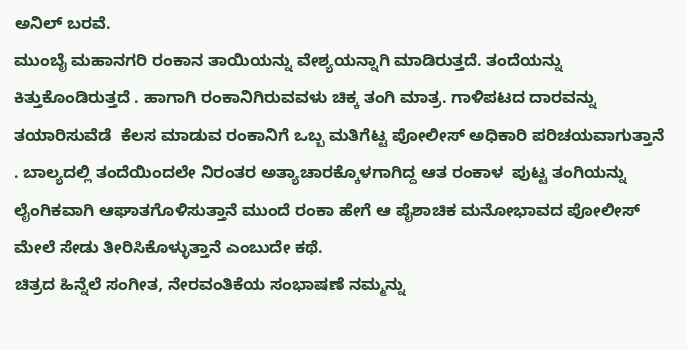ಅನಿಲ್ ಬರವೆ.
ಮುಂಬೈ ಮಹಾನಗರಿ ರಂಕಾನ ತಾಯಿಯನ್ನು ವೇಶ್ಯಯನ್ನಾಗಿ ಮಾಡಿರುತ್ತದೆ. ತಂದೆಯನ್ನು ಕಿತ್ತುಕೊಂಡಿರುತ್ತದೆ . ಹಾಗಾಗಿ ರಂಕಾನಿಗಿರುವವಳು ಚಿಕ್ಕ ತಂಗಿ ಮಾತ್ರ. ಗಾಳಿಪಟದ ದಾರವನ್ನು ತಯಾರಿಸುವೆಡೆ  ಕೆಲಸ ಮಾಡುವ ರಂಕಾನಿಗೆ ಒಬ್ಬ ಮತಿಗೆಟ್ಟ ಪೋಲೀಸ್ ಅಧಿಕಾರಿ ಪರಿಚಯವಾಗುತ್ತಾನೆ . ಬಾಲ್ಯದಲ್ಲಿ ತಂದೆಯಿಂದಲೇ ನಿರಂತರ ಅತ್ಯಾಚಾರಕ್ಕೊಳಗಾಗಿದ್ದ ಆತ ರಂಕಾಳ  ಪುಟ್ಟ ತಂಗಿಯನ್ನು ಲೈಂಗಿಕವಾಗಿ ಆಘಾತಗೊಳಿಸುತ್ತಾನೆ ಮುಂದೆ ರಂಕಾ ಹೇಗೆ ಆ ಪೈಶಾಚಿಕ ಮನೋಭಾವದ ಪೋಲೀಸ್ ಮೇಲೆ ಸೇಡು ತೀರಿಸಿಕೊಳ್ಳುತ್ತಾನೆ ಎಂಬುದೇ ಕಥೆ.
ಚಿತ್ರದ ಹಿನ್ನೆಲೆ ಸಂಗೀತ, ನೇರವಂತಿಕೆಯ ಸಂಭಾಷಣೆ ನಮ್ಮನ್ನು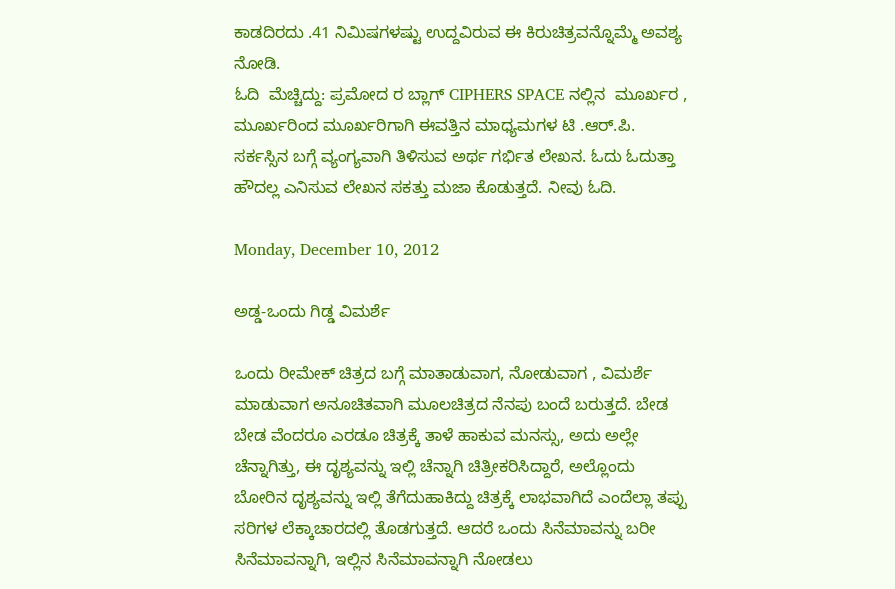ಕಾಡದಿರದು .41 ನಿಮಿಷಗಳಷ್ಟು ಉದ್ದವಿರುವ ಈ ಕಿರುಚಿತ್ರವನ್ನೊಮ್ಮೆ ಅವಶ್ಯ ನೋಡಿ.
ಓದಿ  ಮೆಚ್ಚಿದ್ದು: ಪ್ರಮೋದ ರ ಬ್ಲಾಗ್ CIPHERS SPACE ನಲ್ಲಿನ  ಮೂರ್ಖರ , ಮೂರ್ಖರಿಂದ ಮೂರ್ಖರಿಗಾಗಿ ಈವತ್ತಿನ ಮಾಧ್ಯಮಗಳ ಟಿ .ಆರ್.ಪಿ. ಸರ್ಕಸ್ಸಿನ ಬಗ್ಗೆ ವ್ಯಂಗ್ಯವಾಗಿ ತಿಳಿಸುವ ಅರ್ಥ ಗರ್ಭಿತ ಲೇಖನ. ಓದು ಓದುತ್ತಾ ಹೌದಲ್ಲ ಎನಿಸುವ ಲೇಖನ ಸಕತ್ತು ಮಜಾ ಕೊಡುತ್ತದೆ. ನೀವು ಓದಿ.

Monday, December 10, 2012

ಅಡ್ಡ-ಒಂದು ಗಿಡ್ಡ ವಿಮರ್ಶೆ

ಒಂದು ರೀಮೇಕ್ ಚಿತ್ರದ ಬಗ್ಗೆ ಮಾತಾಡುವಾಗ, ನೋಡುವಾಗ , ವಿಮರ್ಶೆ ಮಾಡುವಾಗ ಅನೂಚಿತವಾಗಿ ಮೂಲಚಿತ್ರದ ನೆನಪು ಬಂದೆ ಬರುತ್ತದೆ. ಬೇಡ ಬೇಡ ವೆಂದರೂ ಎರಡೂ ಚಿತ್ರಕ್ಕೆ ತಾಳೆ ಹಾಕುವ ಮನಸ್ಸು, ಅದು ಅಲ್ಲೇ ಚೆನ್ನಾಗಿತ್ತು, ಈ ದೃಶ್ಯವನ್ನು ಇಲ್ಲಿ ಚೆನ್ನಾಗಿ ಚಿತ್ರೀಕರಿಸಿದ್ದಾರೆ, ಅಲ್ಲೊಂದು ಬೋರಿನ ದೃಶ್ಯವನ್ನು ಇಲ್ಲಿ ತೆಗೆದುಹಾಕಿದ್ದು ಚಿತ್ರಕ್ಕೆ ಲಾಭವಾಗಿದೆ ಎಂದೆಲ್ಲಾ ತಪ್ಪು ಸರಿಗಳ ಲೆಕ್ಕಾಚಾರದಲ್ಲಿ ತೊಡಗುತ್ತದೆ. ಆದರೆ ಒಂದು ಸಿನೆಮಾವನ್ನು ಬರೀ ಸಿನೆಮಾವನ್ನಾಗಿ, ಇಲ್ಲಿನ ಸಿನೆಮಾವನ್ನಾಗಿ ನೋಡಲು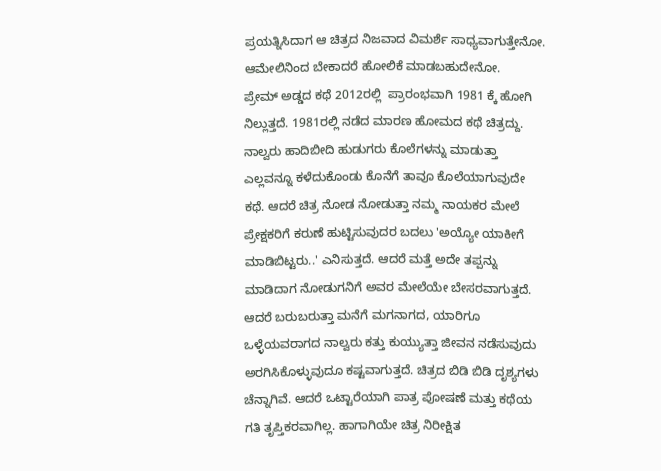ಪ್ರಯತ್ನಿಸಿದಾಗ ಆ ಚಿತ್ರದ ನಿಜವಾದ ವಿಮರ್ಶೆ ಸಾಧ್ಯವಾಗುತ್ತೇನೋ. ಆಮೇಲಿನಿಂದ ಬೇಕಾದರೆ ಹೋಲಿಕೆ ಮಾಡಬಹುದೇನೋ.
ಪ್ರೇಮ್ ಅಡ್ಡದ ಕಥೆ 2012ರಲ್ಲಿ  ಪ್ರಾರಂಭವಾಗಿ 1981 ಕ್ಕೆ ಹೋಗಿ ನಿಲ್ಲುತ್ತದೆ. 1981ರಲ್ಲಿ ನಡೆದ ಮಾರಣ ಹೋಮದ ಕಥೆ ಚಿತ್ರದ್ದು. ನಾಲ್ವರು ಹಾದಿಬೀದಿ ಹುಡುಗರು ಕೊಲೆಗಳನ್ನು ಮಾಡುತ್ತಾ ಎಲ್ಲವನ್ನೂ ಕಳೆದುಕೊಂಡು ಕೊನೆಗೆ ತಾವೂ ಕೊಲೆಯಾಗುವುದೇ ಕಥೆ. ಆದರೆ ಚಿತ್ರ ನೋಡ ನೋಡುತ್ತಾ ನಮ್ಮ ನಾಯಕರ ಮೇಲೆ ಪ್ರೇಕ್ಷಕರಿಗೆ ಕರುಣೆ ಹುಟ್ಟಿಸುವುದರ ಬದಲು 'ಅಯ್ಯೋ ಯಾಕೀಗೆ ಮಾಡಿಬಿಟ್ಟರು..' ಎನಿಸುತ್ತದೆ. ಆದರೆ ಮತ್ತೆ ಅದೇ ತಪ್ಪನ್ನು ಮಾಡಿದಾಗ ನೋಡುಗನಿಗೆ ಅವರ ಮೇಲೆಯೇ ಬೇಸರವಾಗುತ್ತದೆ. ಆದರೆ ಬರುಬರುತ್ತಾ ಮನೆಗೆ ಮಗನಾಗದ, ಯಾರಿಗೂ ಒಳ್ಳೆಯವರಾಗದ ನಾಲ್ವರು ಕತ್ತು ಕುಯ್ಯುತ್ತಾ ಜೀವನ ನಡೆಸುವುದು ಅರಗಿಸಿಕೊಳ್ಳುವುದೂ ಕಷ್ಟವಾಗುತ್ತದೆ. ಚಿತ್ರದ ಬಿಡಿ ಬಿಡಿ ದೃಶ್ಯಗಳು ಚೆನ್ನಾಗಿವೆ. ಆದರೆ ಒಟ್ಟಾರೆಯಾಗಿ ಪಾತ್ರ ಪೋಷಣೆ ಮತ್ತು ಕಥೆಯ ಗತಿ ತೃಪ್ತಿಕರವಾಗಿಲ್ಲ. ಹಾಗಾಗಿಯೇ ಚಿತ್ರ ನಿರೀಕ್ಷಿತ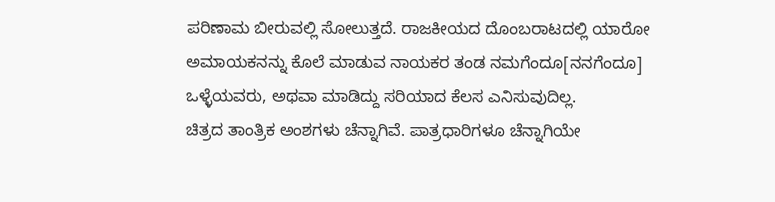ಪರಿಣಾಮ ಬೀರುವಲ್ಲಿ ಸೋಲುತ್ತದೆ. ರಾಜಕೀಯದ ದೊಂಬರಾಟದಲ್ಲಿ ಯಾರೋ ಅಮಾಯಕನನ್ನು ಕೊಲೆ ಮಾಡುವ ನಾಯಕರ ತಂಡ ನಮಗೆಂದೂ[ನನಗೆಂದೂ] ಒಳ್ಳೆಯವರು, ಅಥವಾ ಮಾಡಿದ್ದು ಸರಿಯಾದ ಕೆಲಸ ಎನಿಸುವುದಿಲ್ಲ.
ಚಿತ್ರದ ತಾಂತ್ರಿಕ ಅಂಶಗಳು ಚೆನ್ನಾಗಿವೆ. ಪಾತ್ರಧಾರಿಗಳೂ ಚೆನ್ನಾಗಿಯೇ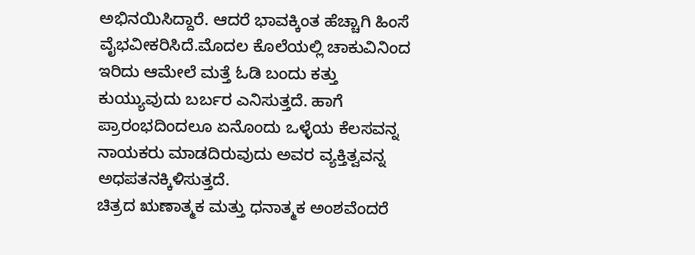ಅಭಿನಯಿಸಿದ್ದಾರೆ. ಆದರೆ ಭಾವಕ್ಕಿಂತ ಹೆಚ್ಚಾಗಿ ಹಿಂಸೆ ವೈಭವೀಕರಿಸಿದೆ.ಮೊದಲ ಕೊಲೆಯಲ್ಲಿ ಚಾಕುವಿನಿಂದ ಇರಿದು ಆಮೇಲೆ ಮತ್ತೆ ಓಡಿ ಬಂದು ಕತ್ತು ಕುಯ್ಯುವುದು ಬರ್ಬರ ಎನಿಸುತ್ತದೆ. ಹಾಗೆ ಪ್ರಾರಂಭದಿಂದಲೂ ಏನೊಂದು ಒಳ್ಳೆಯ ಕೆಲಸವನ್ನ ನಾಯಕರು ಮಾಡದಿರುವುದು ಅವರ ವ್ಯಕ್ತಿತ್ವವನ್ನ ಅಧಪತನಕ್ಕಿಳಿಸುತ್ತದೆ.
ಚಿತ್ರದ ಋಣಾತ್ಮಕ ಮತ್ತು ಧನಾತ್ಮಕ ಅಂಶವೆಂದರೆ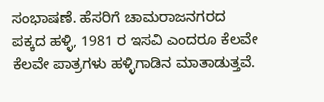ಸಂಭಾಷಣೆ. ಹೆಸರಿಗೆ ಚಾಮರಾಜನಗರದ ಪಕ್ಕದ ಹಳ್ಳಿ, 1981 ರ ಇಸವಿ ಎಂದರೂ ಕೆಲವೇ ಕೆಲವೇ ಪಾತ್ರಗಳು ಹಳ್ಳಿಗಾಡಿನ ಮಾತಾಡುತ್ತವೆ.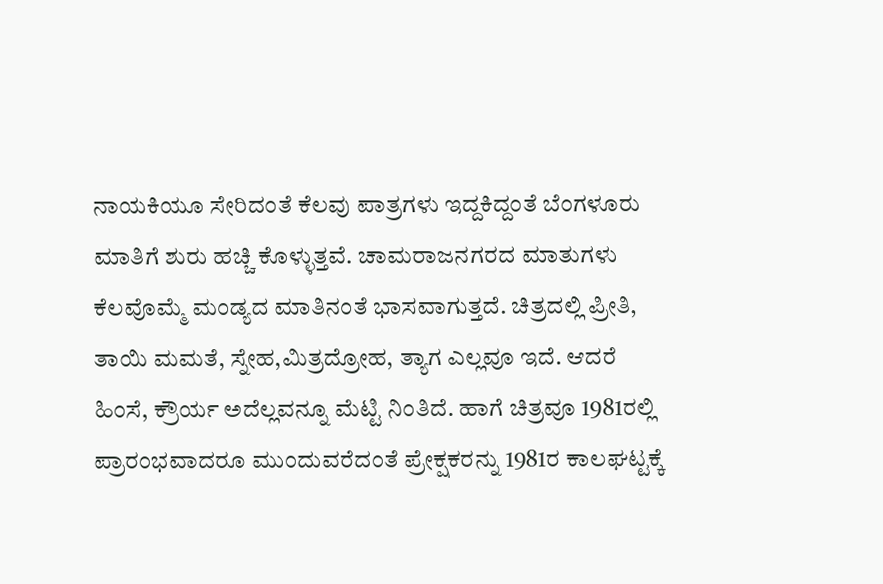ನಾಯಕಿಯೂ ಸೇರಿದಂತೆ ಕೆಲವು ಪಾತ್ರಗಳು ಇದ್ದಕಿದ್ದಂತೆ ಬೆಂಗಳೂರು ಮಾತಿಗೆ ಶುರು ಹಚ್ಚಿ ಕೊಳ್ಳುತ್ತವೆ. ಚಾಮರಾಜನಗರದ ಮಾತುಗಳು ಕೆಲವೊಮ್ಮೆ ಮಂಡ್ಯದ ಮಾತಿನಂತೆ ಭಾಸವಾಗುತ್ತದೆ. ಚಿತ್ರದಲ್ಲಿ ಪ್ರೀತಿ, ತಾಯಿ ಮಮತೆ, ಸ್ನೇಹ,ಮಿತ್ರದ್ರೋಹ, ತ್ಯಾಗ ಎಲ್ಲವೂ ಇದೆ. ಆದರೆ ಹಿಂಸೆ, ಕ್ರೌರ್ಯ ಅದೆಲ್ಲವನ್ನೂ ಮೆಟ್ಟಿ ನಿಂತಿದೆ. ಹಾಗೆ ಚಿತ್ರವೂ 1981ರಲ್ಲಿ ಪ್ರಾರಂಭವಾದರೂ ಮುಂದುವರೆದಂತೆ ಪ್ರೇಕ್ಷಕರನ್ನು 1981ರ ಕಾಲಘಟ್ಟಕ್ಕೆ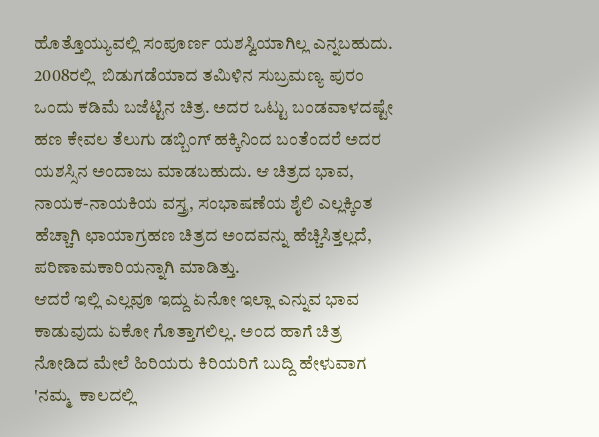ಹೊತ್ತೊಯ್ಯುವಲ್ಲಿ ಸಂಪೂರ್ಣ ಯಶಸ್ವಿಯಾಗಿಲ್ಲ ಎನ್ನಬಹುದು.
2008ರಲ್ಲಿ  ಬಿಡುಗಡೆಯಾದ ತಮಿಳಿನ ಸುಬ್ರಮಣ್ಯ ಪುರಂ ಒಂದು ಕಡಿಮೆ ಬಜೆಟ್ಟಿನ ಚಿತ್ರ. ಅದರ ಒಟ್ಟು ಬಂಡವಾಳದಷ್ಟೇ ಹಣ ಕೇವಲ ತೆಲುಗು ಡಬ್ಬಿಂಗ್ ಹಕ್ಕಿನಿಂದ ಬಂತೆಂದರೆ ಅದರ ಯಶಸ್ಸಿನ ಅಂದಾಜು ಮಾಡಬಹುದು. ಆ ಚಿತ್ರದ ಭಾವ, ನಾಯಕ-ನಾಯಕಿಯ ವಸ್ತ್ರ, ಸಂಭಾಷಣೆಯ ಶೈಲಿ ಎಲ್ಲಕ್ಕಿಂತ ಹೆಚ್ಚಾಗಿ ಛಾಯಾಗ್ರಹಣ ಚಿತ್ರದ ಅಂದವನ್ನು ಹೆಚ್ಚಿಸಿತ್ತಲ್ಲದೆ, ಪರಿಣಾಮಕಾರಿಯನ್ನಾಗಿ ಮಾಡಿತ್ತು.
ಆದರೆ ಇಲ್ಲಿ ಎಲ್ಲವೂ ಇದ್ದು ಏನೋ ಇಲ್ಲಾ ಎನ್ನುವ ಭಾವ ಕಾಡುವುದು ಏಕೋ ಗೊತ್ತಾಗಲಿಲ್ಲ. ಅಂದ ಹಾಗೆ ಚಿತ್ರ ನೋಡಿದ ಮೇಲೆ ಹಿರಿಯರು ಕಿರಿಯರಿಗೆ ಬುದ್ದಿ ಹೇಳುವಾಗ 'ನಮ್ಮ  ಕಾಲದಲ್ಲಿ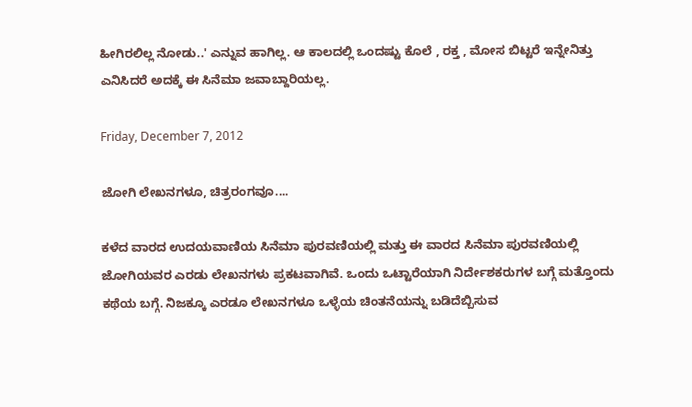ಹೀಗಿರಲಿಲ್ಲ ನೋಡು..' ಎನ್ನುವ ಹಾಗಿಲ್ಲ. ಆ ಕಾಲದಲ್ಲಿ ಒಂದಷ್ಟು ಕೊಲೆ , ರಕ್ತ , ಮೋಸ ಬಿಟ್ಟರೆ ಇನ್ನೇನಿತ್ತು ಎನಿಸಿದರೆ ಅದಕ್ಕೆ ಈ ಸಿನೆಮಾ ಜವಾಬ್ದಾರಿಯಲ್ಲ.

Friday, December 7, 2012

ಜೋಗಿ ಲೇಖನಗಳೂ, ಚಿತ್ರರಂಗವೂ....

ಕಳೆದ ವಾರದ ಉದಯವಾಣಿಯ ಸಿನೆಮಾ ಪುರವಣಿಯಲ್ಲಿ ಮತ್ತು ಈ ವಾರದ ಸಿನೆಮಾ ಪುರವಣಿಯಲ್ಲಿ ಜೋಗಿಯವರ ಎರಡು ಲೇಖನಗಳು ಪ್ರಕಟವಾಗಿವೆ. ಒಂದು ಒಟ್ಟಾರೆಯಾಗಿ ನಿರ್ದೇಶಕರುಗಳ ಬಗ್ಗೆ ಮತ್ತೊಂದು ಕಥೆಯ ಬಗ್ಗೆ. ನಿಜಕ್ಕೂ ಎರಡೂ ಲೇಖನಗಳೂ ಒಳ್ಳೆಯ ಚಿಂತನೆಯನ್ನು ಬಡಿದೆಬ್ಬಿಸುವ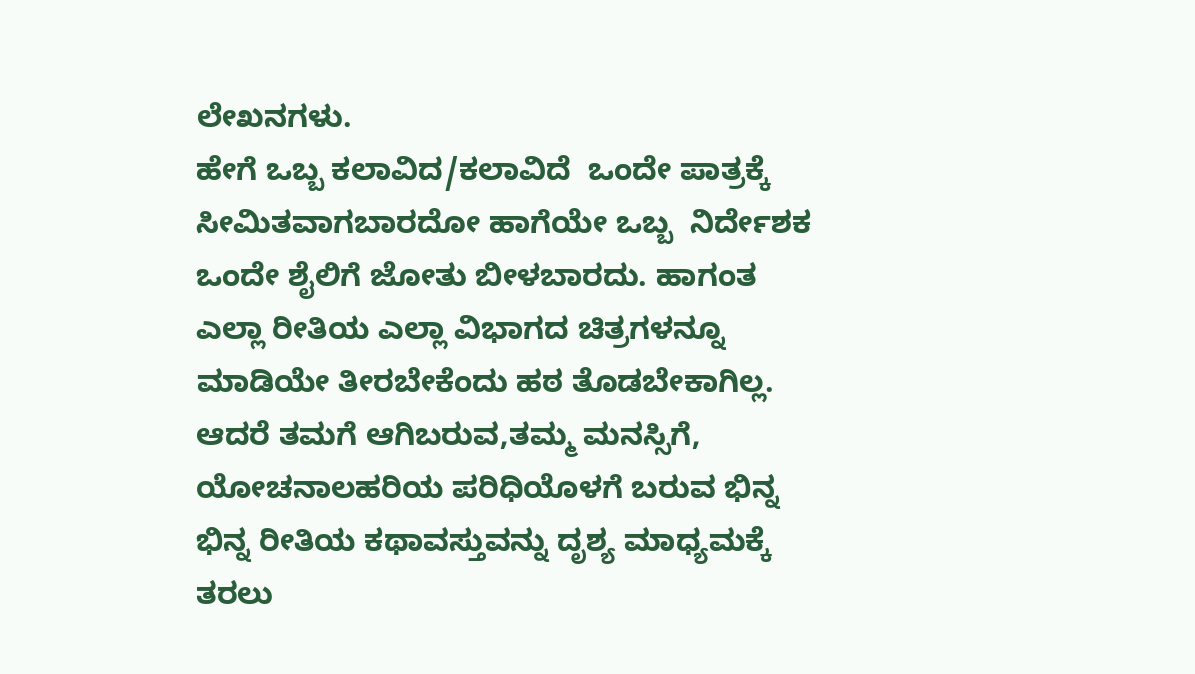ಲೇಖನಗಳು.
ಹೇಗೆ ಒಬ್ಬ ಕಲಾವಿದ/ಕಲಾವಿದೆ  ಒಂದೇ ಪಾತ್ರಕ್ಕೆ ಸೀಮಿತವಾಗಬಾರದೋ ಹಾಗೆಯೇ ಒಬ್ಬ  ನಿರ್ದೇಶಕ ಒಂದೇ ಶೈಲಿಗೆ ಜೋತು ಬೀಳಬಾರದು. ಹಾಗಂತ ಎಲ್ಲಾ ರೀತಿಯ ಎಲ್ಲಾ ವಿಭಾಗದ ಚಿತ್ರಗಳನ್ನೂ ಮಾಡಿಯೇ ತೀರಬೇಕೆಂದು ಹಠ ತೊಡಬೇಕಾಗಿಲ್ಲ. ಆದರೆ ತಮಗೆ ಆಗಿಬರುವ,ತಮ್ಮ ಮನಸ್ಸಿಗೆ, ಯೋಚನಾಲಹರಿಯ ಪರಿಧಿಯೊಳಗೆ ಬರುವ ಭಿನ್ನ ಭಿನ್ನ ರೀತಿಯ ಕಥಾವಸ್ತುವನ್ನು ದೃಶ್ಯ ಮಾಧ್ಯಮಕ್ಕೆ ತರಲು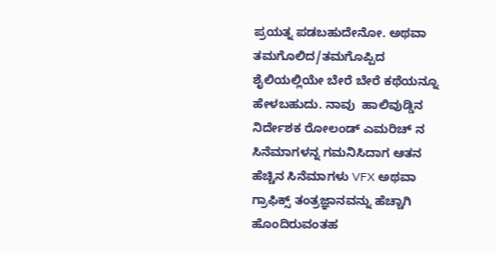ಪ್ರಯತ್ನ ಪಡಬಹುದೇನೋ. ಅಥವಾ ತಮಗೊಲಿದ/ತಮಗೊಪ್ಪಿದ ಶೈಲಿಯಲ್ಲಿಯೇ ಬೇರೆ ಬೇರೆ ಕಥೆಯನ್ನೂ ಹೇಳಬಹುದು. ನಾವು  ಹಾಲಿವುಡ್ಡಿನ ನಿರ್ದೇಶಕ ರೋಲಂಡ್ ಎಮರಿಚ್ ನ ಸಿನೆಮಾಗಳನ್ನ ಗಮನಿಸಿದಾಗ ಆತನ ಹೆಚ್ಚಿನ ಸಿನೆಮಾಗಳು VFX ಅಥವಾ ಗ್ರಾಫಿಕ್ಸ್ ತಂತ್ರಜ್ಞಾನವನ್ನು ಹೆಚ್ಚಾಗಿ ಹೊಂದಿರುವಂತಹ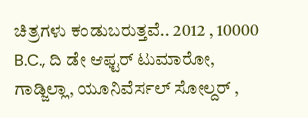ಚಿತ್ರಗಳು ಕಂಡುಬರುತ್ತವೆ.. 2012 , 10000 B.C., ದಿ ಡೇ ಆಫ್ಟರ್ ಟುಮಾರೋ, ಗಾಡ್ಜಿಲ್ಲಾ, ಯೂನಿವೆರ್ಸಲ್ ಸೋಲ್ದರ್ ,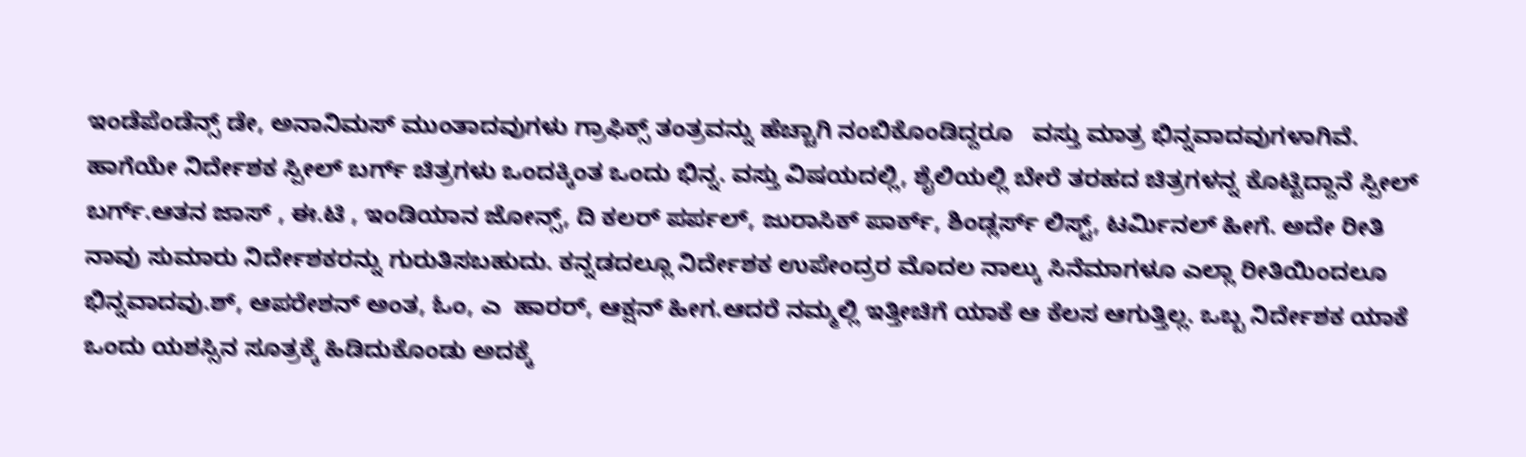ಇಂಡೆಪೆಂಡೆನ್ಸ್ ಡೇ, ಅನಾನಿಮಸ್ ಮುಂತಾದವುಗಳು ಗ್ರಾಫಿಕ್ಸ್ ತಂತ್ರವನ್ನು ಹೆಚ್ಚಾಗಿ ನಂಬಿಕೊಂಡಿದ್ದರೂ   ವಸ್ತು ಮಾತ್ರ ಭಿನ್ನವಾದವುಗಳಾಗಿವೆ. ಹಾಗೆಯೇ ನಿರ್ದೇಶಕ ಸ್ಪೀಲ್ ಬರ್ಗ್ ಚಿತ್ರಗಳು ಒಂದಕ್ಕಿಂತ ಒಂದು ಭಿನ್ನ. ವಸ್ತು ವಿಷಯದಲ್ಲಿ, ಶೈಲಿಯಲ್ಲಿ ಬೇರೆ ತರಹದ ಚಿತ್ರಗಳನ್ನ ಕೊಟ್ಟಿದ್ದಾನೆ ಸ್ಪೀಲ್ ಬರ್ಗ್.ಆತನ ಜಾಸ್ , ಈ.ಟಿ , ಇಂಡಿಯಾನ ಜೋನ್ಸ್, ದಿ ಕಲರ್ ಪರ್ಪಲ್, ಜುರಾಸಿಕ್ ಪಾರ್ಕ್, ಶಿಂಡ್ಲರ್ಸ್ ಲಿಸ್ಟ್, ಟರ್ಮಿನಲ್ ಹೀಗೆ. ಅದೇ ರೀತಿ ನಾವು ಸುಮಾರು ನಿರ್ದೇಶಕರನ್ನು ಗುರುತಿಸಬಹುದು. ಕನ್ನಡದಲ್ಲೂ ನಿರ್ದೇಶಕ ಉಪೇಂದ್ರರ ಮೊದಲ ನಾಲ್ಕು ಸಿನೆಮಾಗಳೂ ಎಲ್ಲಾ ರೀತಿಯಿಂದಲೂ ಭಿನ್ನವಾದವು.ಶ್, ಆಪರೇಶನ್ ಅಂತ, ಓಂ, ಎ  ಹಾರರ್, ಆಕ್ಷನ್ ಹೀಗ.ಆದರೆ ನಮ್ಮಲ್ಲಿ ಇತ್ತೀಚಿಗೆ ಯಾಕೆ ಆ ಕೆಲಸ ಆಗುತ್ತಿಲ್ಲ. ಒಬ್ಬ ನಿರ್ದೇಶಕ ಯಾಕೆ ಒಂದು ಯಶಸ್ಸಿನ ಸೂತ್ರಕ್ಕೆ ಹಿಡಿದುಕೊಂಡು ಅದಕ್ಕೆ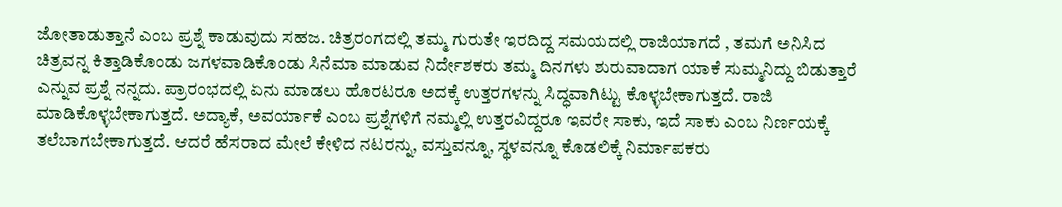ಜೋತಾಡುತ್ತಾನೆ ಎಂಬ ಪ್ರಶ್ನೆ ಕಾಡುವುದು ಸಹಜ. ಚಿತ್ರರಂಗದಲ್ಲಿ ತಮ್ಮ ಗುರುತೇ ಇರದಿದ್ದ ಸಮಯದಲ್ಲಿ ರಾಜಿಯಾಗದೆ , ತಮಗೆ ಅನಿಸಿದ ಚಿತ್ರವನ್ನ ಕಿತ್ತಾಡಿಕೊಂಡು ಜಗಳವಾಡಿಕೊಂಡು ಸಿನೆಮಾ ಮಾಡುವ ನಿರ್ದೇಶಕರು ತಮ್ಮ ದಿನಗಳು ಶುರುವಾದಾಗ ಯಾಕೆ ಸುಮ್ಮನಿದ್ದು ಬಿಡುತ್ತಾರೆ ಎನ್ನುವ ಪ್ರಶ್ನೆ ನನ್ನದು. ಪ್ರಾರಂಭದಲ್ಲಿ ಏನು ಮಾಡಲು ಹೊರಟರೂ ಅದಕ್ಕೆ ಉತ್ತರಗಳನ್ನು ಸಿದ್ಧವಾಗಿಟ್ಟು ಕೊಳ್ಳಬೇಕಾಗುತ್ತದೆ. ರಾಜಿ ಮಾಡಿಕೊಳ್ಳಬೇಕಾಗುತ್ತದೆ. ಅದ್ಯಾಕೆ, ಅವರ್ಯಾಕೆ ಎಂಬ ಪ್ರಶ್ನೆಗಳಿಗೆ ನಮ್ಮಲ್ಲಿ ಉತ್ತರವಿದ್ದರೂ ಇವರೇ ಸಾಕು, ಇದೆ ಸಾಕು ಎಂಬ ನಿರ್ಣಯಕ್ಕೆ ತಲೆಬಾಗಬೇಕಾಗುತ್ತದೆ. ಆದರೆ ಹೆಸರಾದ ಮೇಲೆ ಕೇಳಿದ ನಟರನ್ನು, ವಸ್ತುವನ್ನೂ, ಸ್ಥಳವನ್ನೂ ಕೊಡಲಿಕ್ಕೆ ನಿರ್ಮಾಪಕರು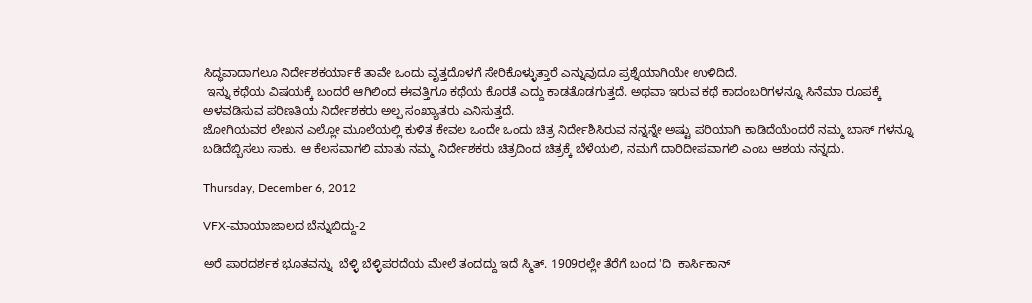ಸಿದ್ಧವಾದಾಗಲೂ ನಿರ್ದೇಶಕರ್ಯಾಕೆ ತಾವೇ ಒಂದು ವೃತ್ತದೊಳಗೆ ಸೇರಿಕೊಳ್ಳುತ್ತಾರೆ ಎನ್ನುವುದೂ ಪ್ರಶ್ನೆಯಾಗಿಯೇ ಉಳಿದಿದೆ.
 ಇನ್ನು ಕಥೆಯ ವಿಷಯಕ್ಕೆ ಬಂದರೆ ಆಗಿಲಿಂದ ಈವತ್ತಿಗೂ ಕಥೆಯ ಕೊರತೆ ಎದ್ದು ಕಾಡತೊಡಗುತ್ತದೆ. ಅಥವಾ ಇರುವ ಕಥೆ ಕಾದಂಬರಿಗಳನ್ನೂ ಸಿನೆಮಾ ರೂಪಕ್ಕೆ ಅಳವಡಿಸುವ ಪರಿಣತಿಯ ನಿರ್ದೇಶಕರು ಅಲ್ಪ ಸಂಖ್ಯಾತರು ಎನಿಸುತ್ತದೆ.
ಜೋಗಿಯವರ ಲೇಖನ ಎಲ್ಲೋ ಮೂಲೆಯಲ್ಲಿ ಕುಳಿತ ಕೇವಲ ಒಂದೇ ಒಂದು ಚಿತ್ರ ನಿರ್ದೇಶಿಸಿರುವ ನನ್ನನ್ನೇ ಅಷ್ಟು ಪರಿಯಾಗಿ ಕಾಡಿದೆಯೆಂದರೆ ನಮ್ಮ ಬಾಸ್ ಗಳನ್ನೂ ಬಡಿದೆಬ್ಬಿಸಲು ಸಾಕು. ಆ ಕೆಲಸವಾಗಲಿ ಮಾತು ನಮ್ಮ ನಿರ್ದೇಶಕರು ಚಿತ್ರದಿಂದ ಚಿತ್ರಕ್ಕೆ ಬೆಳೆಯಲಿ, ನಮಗೆ ದಾರಿದೀಪವಾಗಲಿ ಎಂಬ ಆಶಯ ನನ್ನದು.

Thursday, December 6, 2012

VFX-ಮಾಯಾಜಾಲದ ಬೆನ್ನುಬಿದ್ದು-2

ಅರೆ ಪಾರದರ್ಶಕ ಭೂತವನ್ನು  ಬೆಳ್ಳಿ ಬೆಳ್ಳಿಪರದೆಯ ಮೇಲೆ ತಂದದ್ದು ಇದೆ ಸ್ಮಿತ್. 1909ರಲ್ಲೇ ತೆರೆಗೆ ಬಂದ 'ದಿ  ಕಾರ್ಸಿಕಾನ್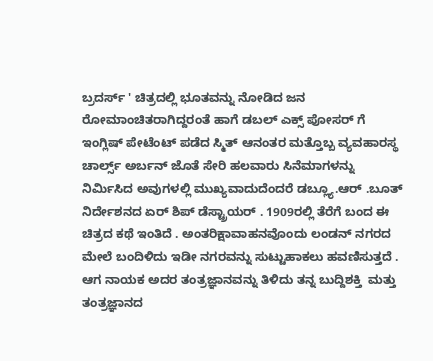ಬ್ರದರ್ಸ್ ' ಚಿತ್ರದಲ್ಲಿ ಭೂತವನ್ನು ನೋಡಿದ ಜನ ರೋಮಾಂಚಿತರಾಗಿದ್ದರಂತೆ ಹಾಗೆ ಡಬಲ್ ಎಕ್ಸ್ ಪೋಸರ್ ಗೆ ಇಂಗ್ಲಿಷ್ ಪೇಟೆಂಟ್ ಪಡೆದ ಸ್ಮಿತ್ ಆನಂತರ ಮತ್ತೊಬ್ಬ ವ್ಯವಹಾರಸ್ಥ ಚಾರ್ಲ್ಸ್ ಅರ್ಬನ್ ಜೊತೆ ಸೇರಿ ಹಲವಾರು ಸಿನೆಮಾಗಳನ್ನು ನಿರ್ಮಿಸಿದ ಅವುಗಳಲ್ಲಿ ಮುಖ್ಯವಾದುದೆಂದರೆ ಡಬ್ಲ್ಯೂ.ಆರ್ .ಬೂತ್ ನಿರ್ದೇಶನದ ಏರ್ ಶಿಪ್ ಡೆಸ್ಟ್ರಾಯರ್ . 1909ರಲ್ಲಿ ತೆರೆಗೆ ಬಂದ ಈ ಚಿತ್ರದ ಕಥೆ ಇಂತಿದೆ . ಅಂತರಿಕ್ಷಾವಾಹನವೊಂದು ಲಂಡನ್ ನಗರದ ಮೇಲೆ ಬಂದಿಳಿದು ಇಡೀ ನಗರವನ್ನು ಸುಟ್ಟುಹಾಕಲು ಹವಣಿಸುತ್ತದೆ . ಆಗ ನಾಯಕ ಅದರ ತಂತ್ರಜ್ಞಾನವನ್ನು ತಿಳಿದು ತನ್ನ ಬುದ್ದಿಶಕ್ತಿ  ಮತ್ತು  ತಂತ್ರಜ್ಞಾನದ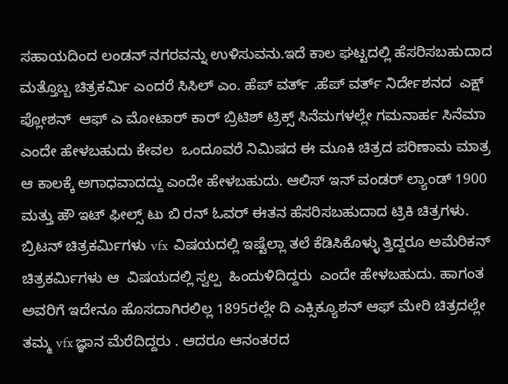ಸಹಾಯದಿಂದ ಲಂಡನ್ ನಗರವನ್ನು ಉಳಿಸುವನು.ಇದೆ ಕಾಲ ಘಟ್ಟದಲ್ಲಿ ಹೆಸರಿಸಬಹುದಾದ  ಮತ್ತೊಬ್ಬ ಚಿತ್ರಕರ್ಮಿ ಎಂದರೆ ಸಿಸಿಲ್ ಎಂ. ಹೆಪ್ ವರ್ತ್ .ಹೆಪ್ ವರ್ತ್ ನಿರ್ದೇಶನದ  ಎಕ್ಷ್ ಪ್ಲೋಶನ್  ಆಫ್ ಎ ಮೋಟಾರ್ ಕಾರ್ ಬ್ರಿಟಿಶ್ ಟ್ರಿಕ್ಸ್ ಸಿನೆಮಗಳಲ್ಲೇ ಗಮನಾರ್ಹ ಸಿನೆಮಾ ಎಂದೇ ಹೇಳಬಹುದು ಕೇವಲ  ಒಂದೂವರೆ ನಿಮಿಷದ ಈ ಮೂಕಿ ಚಿತ್ರದ ಪರಿಣಾಮ ಮಾತ್ರ ಆ ಕಾಲಕ್ಕೆ ಅಗಾಧವಾದದ್ದು ಎಂದೇ ಹೇಳಬಹುದು. ಆಲಿಸ್ ಇನ್ ವಂಡರ್ ಲ್ಯಾಂಡ್ 1900 ಮತ್ತು ಹೌ ಇಟ್ ಫೀಲ್ಸ್ ಟು ಬಿ ರನ್ ಓವರ್ ಈತನ ಹೆಸರಿಸಬಹುದಾದ ಟ್ರಿಕಿ ಚಿತ್ರಗಳು.
ಬ್ರಿಟನ್ ಚಿತ್ರಕರ್ಮಿಗಳು vfx  ವಿಷಯದಲ್ಲಿ ಇಷ್ಟೆಲ್ಲಾ ತಲೆ ಕೆಡಿಸಿಕೊಳ್ಳು ತ್ತಿದ್ದರೂ ಅಮೆರಿಕನ್ ಚಿತ್ರಕರ್ಮಿಗಳು ಆ  ವಿಷಯದಲ್ಲಿ ಸ್ವಲ್ಪ  ಹಿಂದುಳಿದಿದ್ದರು  ಎಂದೇ ಹೇಳಬಹುದು. ಹಾಗಂತ ಅವರಿಗೆ ಇದೇನೂ ಹೊಸದಾಗಿರಲಿಲ್ಲ 1895ರಲ್ಲೇ ದಿ ಎಕ್ಸಿಕ್ಯೂಶನ್ ಆಫ್ ಮೇರಿ ಚಿತ್ರದಲ್ಲೇ ತಮ್ಮ vfx ಜ್ಞಾನ ಮೆರೆದಿದ್ದರು . ಆದರೂ ಆನಂತರದ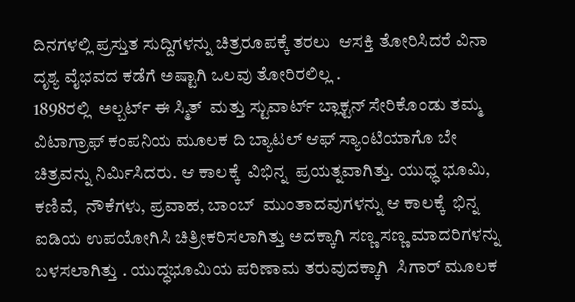ದಿನಗಳಲ್ಲಿ ಪ್ರಸ್ತುತ ಸುದ್ದಿಗಳನ್ನು ಚಿತ್ರರೂಪಕ್ಕೆ ತರಲು  ಆಸಕ್ತಿ ತೋರಿಸಿದರೆ ವಿನಾ ದೃಶ್ಯ ವೈಭವದ ಕಡೆಗೆ ಅಷ್ಟಾಗಿ ಒಲವು ತೋರಿರಲಿಲ್ಲ .
1898ರಲ್ಲಿ  ಅಲ್ಬರ್ಟ್ ಈ ಸ್ಮಿತ್  ಮತ್ತು ಸ್ಟುವಾರ್ಟ್ ಬ್ಲಾಕ್ಟನ್ ಸೇರಿಕೊಂಡು ತಮ್ಮ ವಿಟಾಗ್ರಾಫ್ ಕಂಪನಿಯ ಮೂಲಕ ದಿ ಬ್ಯಾಟಲ್ ಆಫ್ ಸ್ಯಾಂಟಿಯಾಗೊ ಬೇ ಚಿತ್ರವನ್ನು ನಿರ್ಮಿಸಿದರು. ಆ ಕಾಲಕ್ಕೆ  ವಿಭಿನ್ನ  ಪ್ರಯತ್ನವಾಗಿತ್ತು. ಯುಧ್ಧ ಭೂಮಿ, ಕಣಿವೆ,  ನೌಕೆಗಳು, ಪ್ರವಾಹ, ಬಾಂಬ್  ಮುಂತಾದವುಗಳನ್ನು ಆ ಕಾಲಕ್ಕೆ  ಭಿನ್ನ ಐಡಿಯ ಉಪಯೋಗಿಸಿ ಚಿತ್ರೀಕರಿಸಲಾಗಿತ್ತು ಅದಕ್ಕಾಗಿ ಸಣ್ಣ ಸಣ್ಣ ಮಾದರಿಗಳನ್ನು ಬಳಸಲಾಗಿತ್ತು . ಯುದ್ಧಭೂಮಿಯ ಪರಿಣಾಮ ತರುವುದಕ್ಕಾಗಿ  ಸಿಗಾರ್ ಮೂಲಕ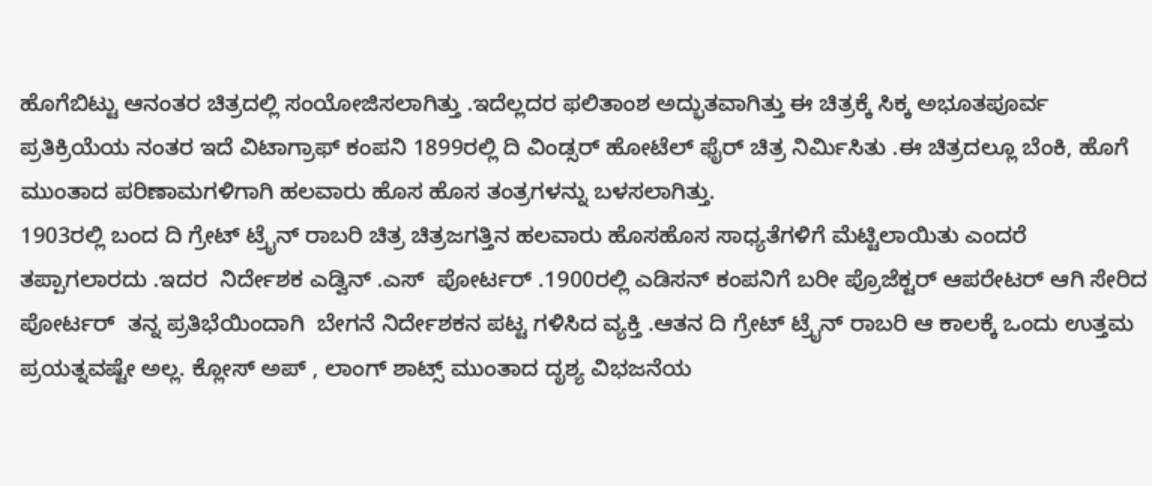ಹೊಗೆಬಿಟ್ಟು ಆನಂತರ ಚಿತ್ರದಲ್ಲಿ ಸಂಯೋಜಿಸಲಾಗಿತ್ತು .ಇದೆಲ್ಲದರ ಫಲಿತಾಂಶ ಅದ್ಭುತವಾಗಿತ್ತು ಈ ಚಿತ್ರಕ್ಕೆ ಸಿಕ್ಕ ಅಭೂತಪೂರ್ವ ಪ್ರತಿಕ್ರಿಯೆಯ ನಂತರ ಇದೆ ವಿಟಾಗ್ರಾಫ್ ಕಂಪನಿ 1899ರಲ್ಲಿ ದಿ ವಿಂಡ್ಸರ್ ಹೋಟೆಲ್ ಫೈರ್ ಚಿತ್ರ ನಿರ್ಮಿಸಿತು .ಈ ಚಿತ್ರದಲ್ಲೂ ಬೆಂಕಿ, ಹೊಗೆ ಮುಂತಾದ ಪರಿಣಾಮಗಳಿಗಾಗಿ ಹಲವಾರು ಹೊಸ ಹೊಸ ತಂತ್ರಗಳನ್ನು ಬಳಸಲಾಗಿತ್ತು.
1903ರಲ್ಲಿ ಬಂದ ದಿ ಗ್ರೇಟ್ ಟ್ರೈನ್ ರಾಬರಿ ಚಿತ್ರ ಚಿತ್ರಜಗತ್ತಿನ ಹಲವಾರು ಹೊಸಹೊಸ ಸಾಧ್ಯತೆಗಳಿಗೆ ಮೆಟ್ಟಿಲಾಯಿತು ಎಂದರೆ ತಪ್ಪಾಗಲಾರದು .ಇದರ  ನಿರ್ದೇಶಕ ಎಡ್ವಿನ್ .ಎಸ್  ಪೋರ್ಟರ್ .1900ರಲ್ಲಿ ಎಡಿಸನ್ ಕಂಪನಿಗೆ ಬರೀ ಪ್ರೊಜೆಕ್ಟರ್ ಆಪರೇಟರ್ ಆಗಿ ಸೇರಿದ ಪೋರ್ಟರ್  ತನ್ನ ಪ್ರತಿಭೆಯಿಂದಾಗಿ  ಬೇಗನೆ ನಿರ್ದೇಶಕನ ಪಟ್ಟ ಗಳಿಸಿದ ವ್ಯಕ್ತಿ .ಆತನ ದಿ ಗ್ರೇಟ್ ಟ್ರೈನ್ ರಾಬರಿ ಆ ಕಾಲಕ್ಕೆ ಒಂದು ಉತ್ತಮ ಪ್ರಯತ್ನವಷ್ಟೇ ಅಲ್ಲ. ಕ್ಲೋಸ್ ಅಪ್ , ಲಾಂಗ್ ಶಾಟ್ಸ್ ಮುಂತಾದ ದೃಶ್ಯ ವಿಭಜನೆಯ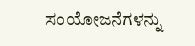ಸಂಯೋಜನೆಗಳನ್ನು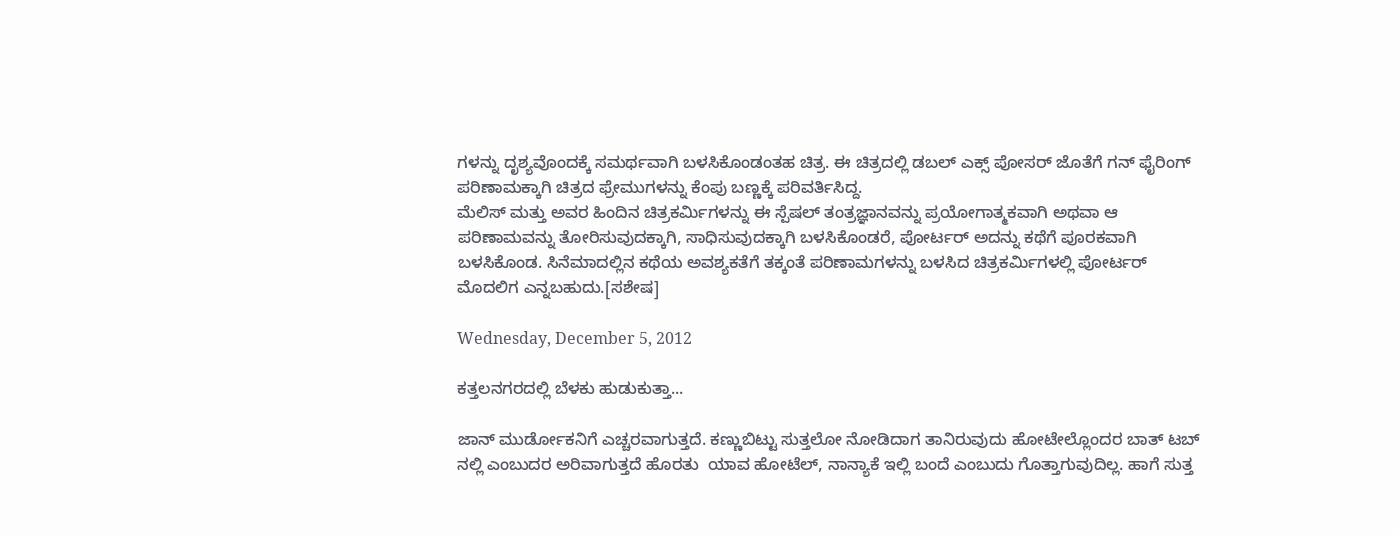ಗಳನ್ನು ದೃಶ್ಯವೊಂದಕ್ಕೆ ಸಮರ್ಥವಾಗಿ ಬಳಸಿಕೊಂಡಂತಹ ಚಿತ್ರ. ಈ ಚಿತ್ರದಲ್ಲಿ ಡಬಲ್ ಎಕ್ಸ್ ಪೋಸರ್ ಜೊತೆಗೆ ಗನ್ ಫೈರಿಂಗ್ ಪರಿಣಾಮಕ್ಕಾಗಿ ಚಿತ್ರದ ಫ್ರೇಮುಗಳನ್ನು ಕೆಂಪು ಬಣ್ಣಕ್ಕೆ ಪರಿವರ್ತಿಸಿದ್ದ.
ಮೆಲಿಸ್ ಮತ್ತು ಅವರ ಹಿಂದಿನ ಚಿತ್ರಕರ್ಮಿಗಳನ್ನು ಈ ಸ್ಪೆಷಲ್ ತಂತ್ರಜ್ಞಾನವನ್ನು ಪ್ರಯೋಗಾತ್ಮಕವಾಗಿ ಅಥವಾ ಆ ಪರಿಣಾಮವನ್ನು ತೋರಿಸುವುದಕ್ಕಾಗಿ, ಸಾಧಿಸುವುದಕ್ಕಾಗಿ ಬಳಸಿಕೊಂಡರೆ, ಪೋರ್ಟರ್ ಅದನ್ನು ಕಥೆಗೆ ಪೂರಕವಾಗಿ ಬಳಸಿಕೊಂಡ. ಸಿನೆಮಾದಲ್ಲಿನ ಕಥೆಯ ಅವಶ್ಯಕತೆಗೆ ತಕ್ಕಂತೆ ಪರಿಣಾಮಗಳನ್ನು ಬಳಸಿದ ಚಿತ್ರಕರ್ಮಿಗಳಲ್ಲಿ ಪೋರ್ಟರ್ ಮೊದಲಿಗ ಎನ್ನಬಹುದು.[ಸಶೇಷ]

Wednesday, December 5, 2012

ಕತ್ತಲನಗರದಲ್ಲಿ ಬೆಳಕು ಹುಡುಕುತ್ತಾ...

ಜಾನ್ ಮುರ್ಡೋಕನಿಗೆ ಎಚ್ಚರವಾಗುತ್ತದೆ. ಕಣ್ಣುಬಿಟ್ಟು ಸುತ್ತಲೋ ನೋಡಿದಾಗ ತಾನಿರುವುದು ಹೋಟೇಲ್ಲೊಂದರ ಬಾತ್ ಟಬ್ ನಲ್ಲಿ ಎಂಬುದರ ಅರಿವಾಗುತ್ತದೆ ಹೊರತು  ಯಾವ ಹೋಟೆಲ್, ನಾನ್ಯಾಕೆ ಇಲ್ಲಿ ಬಂದೆ ಎಂಬುದು ಗೊತ್ತಾಗುವುದಿಲ್ಲ. ಹಾಗೆ ಸುತ್ತ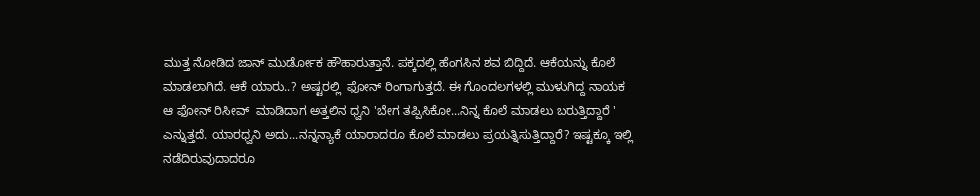ಮುತ್ತ ನೋಡಿದ ಜಾನ್ ಮುರ್ಡೋಕ ಹೌಹಾರುತ್ತಾನೆ. ಪಕ್ಕದಲ್ಲಿ ಹೆಂಗಸಿನ ಶವ ಬಿದ್ದಿದೆ. ಆಕೆಯನ್ನು ಕೊಲೆ ಮಾಡಲಾಗಿದೆ. ಆಕೆ ಯಾರು..? ಅಷ್ಟರಲ್ಲಿ  ಫೋನ್ ರಿಂಗಾಗುತ್ತದೆ. ಈ ಗೊಂದಲಗಳಲ್ಲಿ ಮುಳುಗಿದ್ದ ನಾಯಕ ಆ ಫೋನ್ ರಿಸೀವ್  ಮಾಡಿದಾಗ ಅತ್ತಲಿನ ಧ್ವನಿ 'ಬೇಗ ತಪ್ಪಿಸಿಕೋ...ನಿನ್ನ ಕೊಲೆ ಮಾಡಲು ಬರುತ್ತಿದ್ದಾರೆ ' ಎನ್ನುತ್ತದೆ. ಯಾರಧ್ವನಿ ಅದು...ನನ್ನನ್ಯಾಕೆ ಯಾರಾದರೂ ಕೊಲೆ ಮಾಡಲು ಪ್ರಯತ್ನಿಸುತ್ತಿದ್ದಾರೆ? ಇಷ್ಟಕ್ಕೂ ಇಲ್ಲಿ ನಡೆದಿರುವುದಾದರೂ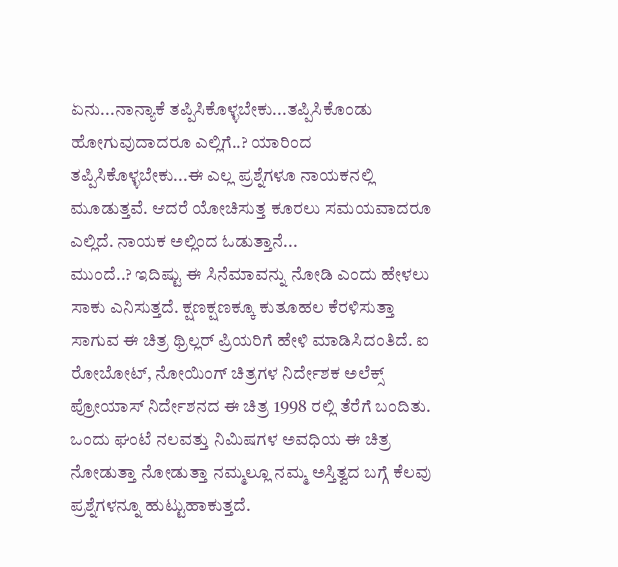ಏನು...ನಾನ್ಯಾಕೆ ತಪ್ಪಿಸಿಕೊಳ್ಳಬೇಕು...ತಪ್ಪಿಸಿಕೊಂಡು ಹೋಗುವುದಾದರೂ ಎಲ್ಲಿಗೆ..? ಯಾರಿಂದ ತಪ್ಪಿಸಿಕೊಳ್ಳಬೇಕು...ಈ ಎಲ್ಲ ಪ್ರಶ್ನೆಗಳೂ ನಾಯಕನಲ್ಲಿ ಮೂಡುತ್ತವೆ. ಆದರೆ ಯೋಚಿಸುತ್ತ ಕೂರಲು ಸಮಯವಾದರೂ ಎಲ್ಲಿದೆ. ನಾಯಕ ಅಲ್ಲಿಂದ ಓಡುತ್ತಾನೆ...
ಮುಂದೆ..? ಇದಿಷ್ಟು ಈ ಸಿನೆಮಾವನ್ನು ನೋಡಿ ಎಂದು ಹೇಳಲು ಸಾಕು ಎನಿಸುತ್ತದೆ. ಕ್ಷಣಕ್ಷಣಕ್ಕೂ ಕುತೂಹಲ ಕೆರಳಿಸುತ್ತಾ ಸಾಗುವ ಈ ಚಿತ್ರ ಥ್ರಿಲ್ಲರ್ ಪ್ರಿಯರಿಗೆ ಹೇಳಿ ಮಾಡಿಸಿದಂತಿದೆ. ಐ ರೋಬೋಟ್, ನೋಯಿಂಗ್ ಚಿತ್ರಗಳ ನಿರ್ದೇಶಕ ಅಲೆಕ್ಸ್ ಪ್ರೋಯಾಸ್ ನಿರ್ದೇಶನದ ಈ ಚಿತ್ರ 1998 ರಲ್ಲಿ ತೆರೆಗೆ ಬಂದಿತು. ಒಂದು ಘಂಟೆ ನಲವತ್ತು ನಿಮಿಷಗಳ ಅವಧಿಯ ಈ ಚಿತ್ರ ನೋಡುತ್ತಾ ನೋಡುತ್ತಾ ನಮ್ಮಲ್ಲೂ ನಮ್ಮ ಅಸ್ತಿತ್ವದ ಬಗ್ಗೆ ಕೆಲವು ಪ್ರಶ್ನೆಗಳನ್ನೂ ಹುಟ್ಟುಹಾಕುತ್ತದೆ.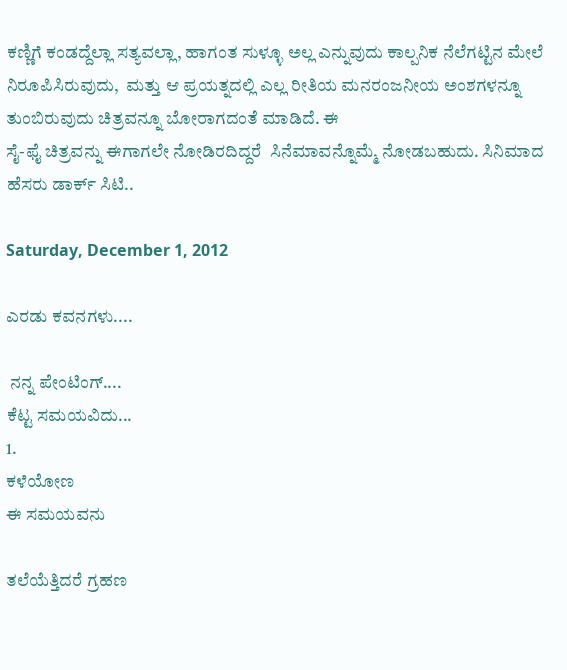ಕಣ್ಣಿಗೆ ಕಂಡದ್ದೆಲ್ಲಾ ಸತ್ಯವಲ್ಲಾ, ಹಾಗಂತ ಸುಳ್ಳೂ ಅಲ್ಲ ಎನ್ನುವುದು ಕಾಲ್ಪನಿಕ ನೆಲೆಗಟ್ಟಿನ ಮೇಲೆ ನಿರೂಪಿಸಿರುವುದು,  ಮತ್ತು ಆ ಪ್ರಯತ್ನದಲ್ಲಿ ಎಲ್ಲ ರೀತಿಯ ಮನರಂಜನೀಯ ಅಂಶಗಳನ್ನೂ ತುಂಬಿರುವುದು ಚಿತ್ರವನ್ನೂ ಬೋರಾಗದಂತೆ ಮಾಡಿದೆ. ಈ
ಸೈ-ಫೈ ಚಿತ್ರವನ್ನು ಈಗಾಗಲೇ ನೋಡಿರದಿದ್ದರೆ  ಸಿನೆಮಾವನ್ನೊಮ್ಮೆ ನೋಡಬಹುದು. ಸಿನಿಮಾದ ಹೆಸರು ಡಾರ್ಕ್ ಸಿಟಿ..

Saturday, December 1, 2012

ಎರಡು ಕವನಗಳು....

 ನನ್ನ ಪೇಂಟಿಂಗ್....
ಕೆಟ್ಟ ಸಮಯವಿದು...
1.
ಕಳೆಯೋಣ
ಈ ಸಮಯವನು

ತಲೆಯೆತ್ತಿದರೆ ಗ್ರಹಣ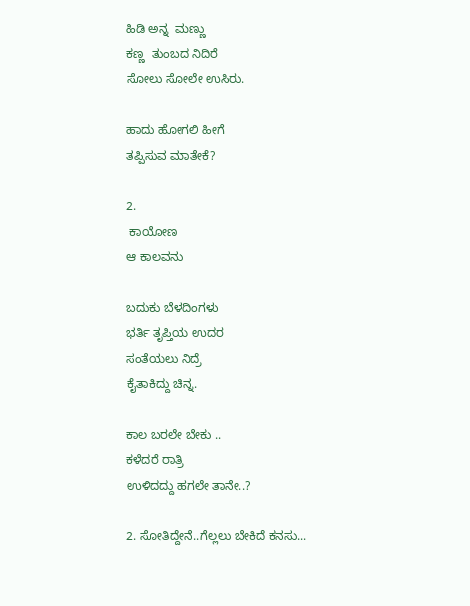ಹಿಡಿ ಅನ್ನ  ಮಣ್ಣು
ಕಣ್ಣ  ತುಂಬದ ನಿದಿರೆ
ಸೋಲು ಸೋಲೇ ಉಸಿರು.

ಹಾದು ಹೋಗಲಿ ಹೀಗೆ
ತಪ್ಪಿಸುವ ಮಾತೇಕೆ?

2.
 ಕಾಯೋಣ
ಆ ಕಾಲವನು

ಬದುಕು ಬೆಳದಿಂಗಳು
ಭರ್ತಿ ತೃಪ್ತಿಯ ಉದರ
ಸಂತೆಯಲು ನಿದ್ರೆ
ಕೈತಾಕಿದ್ದು ಚಿನ್ನ.

ಕಾಲ ಬರಲೇ ಬೇಕು ..
ಕಳೆದರೆ ರಾತ್ರಿ
ಉಳಿದದ್ದು ಹಗಲೇ ತಾನೇ..?

2. ಸೋತಿದ್ದೇನೆ..ಗೆಲ್ಲಲು ಬೇಕಿದೆ ಕನಸು...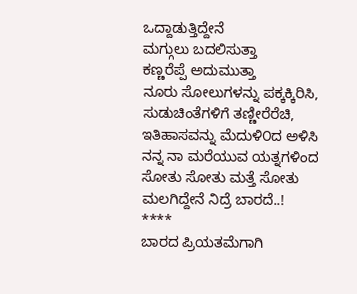ಒದ್ದಾಡುತ್ತಿದ್ದೇನೆ
ಮಗ್ಗುಲು ಬದಲಿಸುತ್ತಾ
ಕಣ್ಣರೆಪ್ಪೆ ಅದುಮುತ್ತಾ
ನೂರು ಸೋಲುಗಳನ್ನು ಪಕ್ಕಕ್ಕಿರಿಸಿ,
ಸುಡುಚಿಂತೆಗಳಿಗೆ ತಣ್ಣೀರೆರೆಚಿ,
ಇತಿಹಾಸವನ್ನು ಮೆದುಳಿ೦ದ ಅಳಿಸಿ
ನನ್ನ ನಾ ಮರೆಯುವ ಯತ್ನಗಳಿಂದ
ಸೋತು ಸೋತು ಮತ್ತೆ ಸೋತು
ಮಲಗಿದ್ದೇನೆ ನಿದ್ರೆ ಬಾರದೆ..!
****
ಬಾರದ ಪ್ರಿಯತಮೆಗಾಗಿ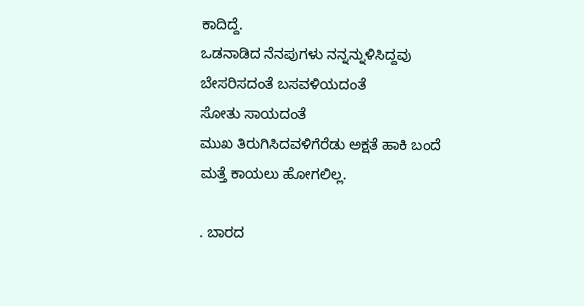ಕಾದಿದ್ದೆ.
ಒಡನಾಡಿದ ನೆನಪುಗಳು ನನ್ನನ್ನುಳಿಸಿದ್ದವು
ಬೇಸರಿಸದಂತೆ ಬಸವಳಿಯದಂತೆ
ಸೋತು ಸಾಯದಂತೆ
ಮುಖ ತಿರುಗಿಸಿದವಳಿಗೆರೆಡು ಅಕ್ಷತೆ ಹಾಕಿ ಬಂದೆ
ಮತ್ತೆ ಕಾಯಲು ಹೋಗಲಿಲ್ಲ.

. ಬಾರದ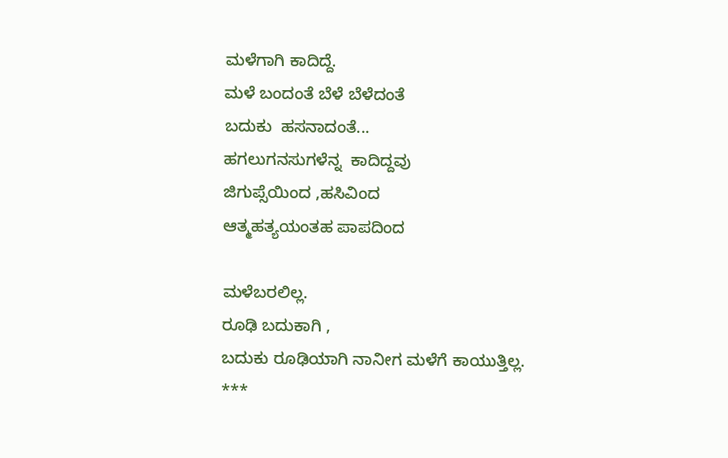ಮಳೆಗಾಗಿ ಕಾದಿದ್ದೆ.
ಮಳೆ ಬಂದಂತೆ ಬೆಳೆ ಬೆಳೆದಂತೆ
ಬದುಕು  ಹಸನಾದಂತೆ...
ಹಗಲುಗನಸುಗಳೆನ್ನ  ಕಾದಿದ್ದವು
ಜಿಗುಪ್ಸೆಯಿಂದ ,ಹಸಿವಿಂದ
ಆತ್ಮಹತ್ಯಯಂತಹ ಪಾಪದಿಂದ

ಮಳೆಬರಲಿಲ್ಲ.
ರೂಢಿ ಬದುಕಾಗಿ ,
ಬದುಕು ರೂಢಿಯಾಗಿ ನಾನೀಗ ಮಳೆಗೆ ಕಾಯುತ್ತಿಲ್ಲ.
***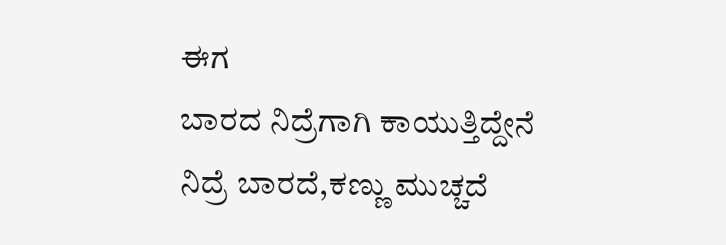ಈಗ
ಬಾರದ ನಿದ್ರೆಗಾಗಿ ಕಾಯುತ್ತಿದ್ದೇನೆ
ನಿದ್ರೆ ಬಾರದೆ,ಕಣ್ಣು ಮುಚ್ಚದೆ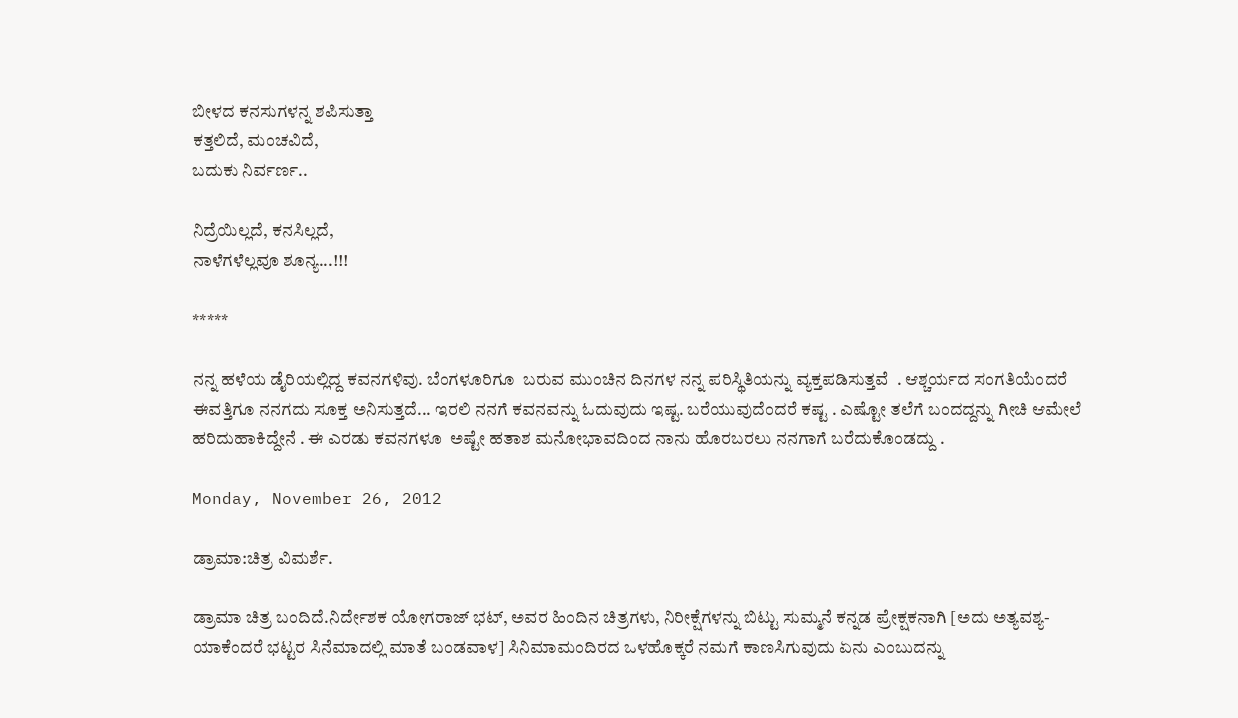ಬೀಳದ ಕನಸುಗಳನ್ನ ಶಪಿಸುತ್ತಾ
ಕತ್ತಲಿದೆ, ಮಂಚವಿದೆ,
ಬದುಕು ನಿರ್ವರ್ಣ..

ನಿದ್ರೆಯಿಲ್ಲದೆ, ಕನಸಿಲ್ಲದೆ,
ನಾಳೆಗಳೆಲ್ಲವೂ ಶೂನ್ಯ...!!!

*****

ನನ್ನ ಹಳೆಯ ಡೈರಿಯಲ್ಲಿದ್ದ ಕವನಗಳಿವು. ಬೆಂಗಳೂರಿಗೂ  ಬರುವ ಮುಂಚಿನ ದಿನಗಳ ನನ್ನ ಪರಿಸ್ಥಿತಿಯನ್ನು ವ್ಯಕ್ತಪಡಿಸುತ್ತವೆ  . ಆಶ್ಚರ್ಯದ ಸಂಗತಿಯೆಂದರೆ ಈವತ್ತಿಗೂ ನನಗದು ಸೂಕ್ತ ಅನಿಸುತ್ತದೆ... ಇರಲಿ ನನಗೆ ಕವನವನ್ನು ಓದುವುದು ಇಷ್ಟ. ಬರೆಯುವುದೆಂದರೆ ಕಷ್ಟ . ಎಷ್ಟೋ ತಲೆಗೆ ಬಂದದ್ದನ್ನು ಗೀಚಿ ಆಮೇಲೆ ಹರಿದುಹಾಕಿದ್ದೇನೆ . ಈ ಎರಡು ಕವನಗಳೂ  ಅಷ್ಟೇ ಹತಾಶ ಮನೋಭಾವದಿಂದ ನಾನು ಹೊರಬರಲು ನನಗಾಗೆ ಬರೆದುಕೊಂಡದ್ದು .

Monday, November 26, 2012

ಡ್ರಾಮಾ:ಚಿತ್ರ ವಿಮರ್ಶೆ.

ಡ್ರಾಮಾ ಚಿತ್ರ ಬಂದಿದೆ.ನಿರ್ದೇಶಕ ಯೋಗರಾಜ್ ಭಟ್, ಅವರ ಹಿಂದಿನ ಚಿತ್ರಗಳು, ನಿರೀಕ್ಷೆಗಳನ್ನು ಬಿಟ್ಟು ಸುಮ್ಮನೆ ಕನ್ನಡ ಪ್ರೇಕ್ಷಕನಾಗಿ [ಅದು ಅತ್ಯವಶ್ಯ-ಯಾಕೆಂದರೆ ಭಟ್ಟರ ಸಿನೆಮಾದಲ್ಲಿ ಮಾತೆ ಬಂಡವಾಳ] ಸಿನಿಮಾಮಂದಿರದ ಒಳಹೊಕ್ಕರೆ ನಮಗೆ ಕಾಣಸಿಗುವುದು ಏನು ಎಂಬುದನ್ನು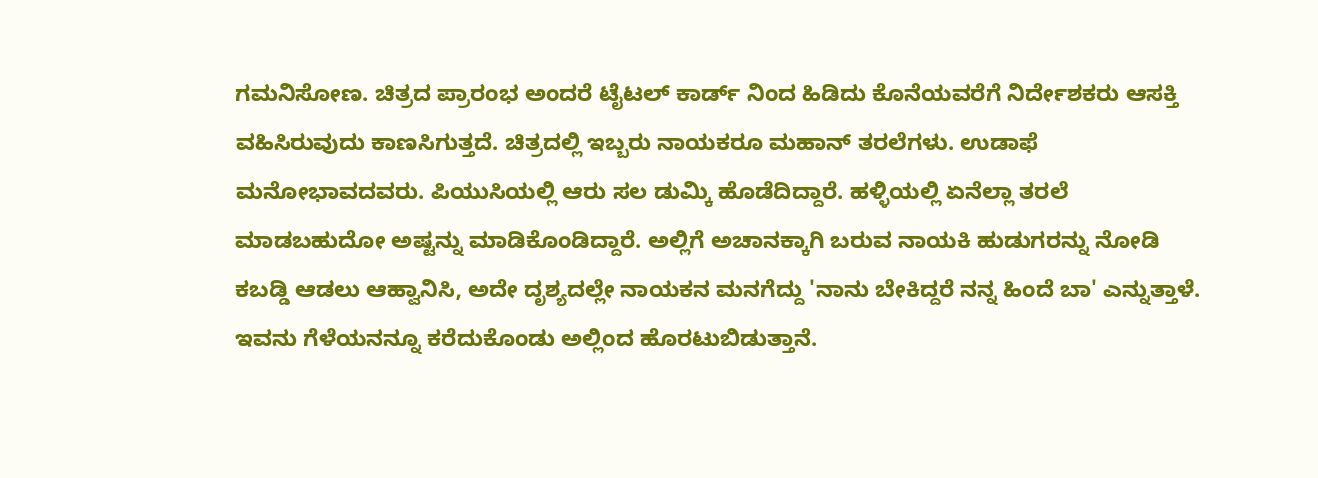ಗಮನಿಸೋಣ. ಚಿತ್ರದ ಪ್ರಾರಂಭ ಅಂದರೆ ಟೈಟಲ್ ಕಾರ್ಡ್ ನಿಂದ ಹಿಡಿದು ಕೊನೆಯವರೆಗೆ ನಿರ್ದೇಶಕರು ಆಸಕ್ತಿ ವಹಿಸಿರುವುದು ಕಾಣಸಿಗುತ್ತದೆ. ಚಿತ್ರದಲ್ಲಿ ಇಬ್ಬರು ನಾಯಕರೂ ಮಹಾನ್ ತರಲೆಗಳು. ಉಡಾಫೆ ಮನೋಭಾವದವರು. ಪಿಯುಸಿಯಲ್ಲಿ ಆರು ಸಲ ಡುಮ್ಕಿ ಹೊಡೆದಿದ್ದಾರೆ. ಹಳ್ಳಿಯಲ್ಲಿ ಏನೆಲ್ಲಾ ತರಲೆ ಮಾಡಬಹುದೋ ಅಷ್ಟನ್ನು ಮಾಡಿಕೊಂಡಿದ್ದಾರೆ. ಅಲ್ಲಿಗೆ ಅಚಾನಕ್ಕಾಗಿ ಬರುವ ನಾಯಕಿ ಹುಡುಗರನ್ನು ನೋಡಿ ಕಬಡ್ಡಿ ಆಡಲು ಆಹ್ವಾನಿಸಿ, ಅದೇ ದೃಶ್ಯದಲ್ಲೇ ನಾಯಕನ ಮನಗೆದ್ದು 'ನಾನು ಬೇಕಿದ್ದರೆ ನನ್ನ ಹಿಂದೆ ಬಾ' ಎನ್ನುತ್ತಾಳೆ. ಇವನು ಗೆಳೆಯನನ್ನೂ ಕರೆದುಕೊಂಡು ಅಲ್ಲಿಂದ ಹೊರಟುಬಿಡುತ್ತಾನೆ.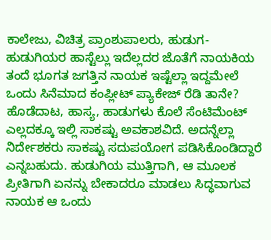ಕಾಲೇಜು, ವಿಚಿತ್ರ ಪ್ರಾಂಶುಪಾಲರು, ಹುಡುಗ-ಹುಡುಗಿಯರ ಹಾಸ್ಟೆಲ್ಲು ಇದೆಲ್ಲದರ ಜೊತೆಗೆ ನಾಯಕಿಯ ತಂದೆ ಭೂಗತ ಜಗತ್ತಿನ ನಾಯಕ ಇಷ್ಟೆಲ್ಲಾ ಇದ್ದಮೇಲೆ ಒಂದು ಸಿನೆಮಾದ ಕಂಪ್ಲೀಟ್ ಪ್ಯಾಕೇಜ್ ರೆಡಿ ತಾನೇ? ಹೊಡೆದಾಟ, ಹಾಸ್ಯ, ಹಾಡುಗಳು ಕೊಲೆ ಸೆಂಟಿಮೆಂಟ್ ಎಲ್ಲದಕ್ಕೂ ಇಲ್ಲಿ ಸಾಕಷ್ಟು ಅವಕಾಶವಿದೆ. ಅದನ್ನೆಲ್ಲಾ ನಿರ್ದೇಶಕರು ಸಾಕಷ್ಟು ಸದುಪಯೋಗ ಪಡಿಸಿಕೊಂಡಿದ್ದಾರೆ ಎನ್ನಬಹುದು. ಹುಡುಗಿಯ ಮುತ್ತಿಗಾಗಿ, ಆ ಮೂಲಕ ಪ್ರೀತಿಗಾಗಿ ಏನನ್ನು ಬೇಕಾದರೂ ಮಾಡಲು ಸಿದ್ಧವಾಗುವ ನಾಯಕ ಆ ಒಂದು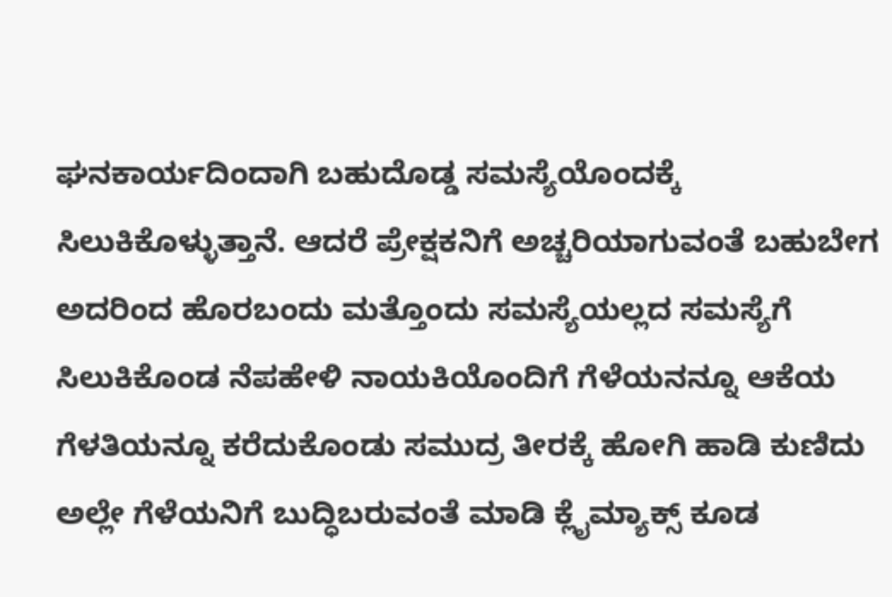ಘನಕಾರ್ಯದಿಂದಾಗಿ ಬಹುದೊಡ್ಡ ಸಮಸ್ಯೆಯೊಂದಕ್ಕೆ ಸಿಲುಕಿಕೊಳ್ಳುತ್ತಾನೆ. ಆದರೆ ಪ್ರೇಕ್ಷಕನಿಗೆ ಅಚ್ಚರಿಯಾಗುವಂತೆ ಬಹುಬೇಗ ಅದರಿಂದ ಹೊರಬಂದು ಮತ್ತೊಂದು ಸಮಸ್ಯೆಯಲ್ಲದ ಸಮಸ್ಯೆಗೆ ಸಿಲುಕಿಕೊಂಡ ನೆಪಹೇಳಿ ನಾಯಕಿಯೊಂದಿಗೆ ಗೆಳೆಯನನ್ನೂ ಆಕೆಯ ಗೆಳತಿಯನ್ನೂ ಕರೆದುಕೊಂಡು ಸಮುದ್ರ ತೀರಕ್ಕೆ ಹೋಗಿ ಹಾಡಿ ಕುಣಿದು ಅಲ್ಲೇ ಗೆಳೆಯನಿಗೆ ಬುದ್ಧಿಬರುವಂತೆ ಮಾಡಿ ಕ್ಲೈಮ್ಯಾಕ್ಸ್ ಕೂಡ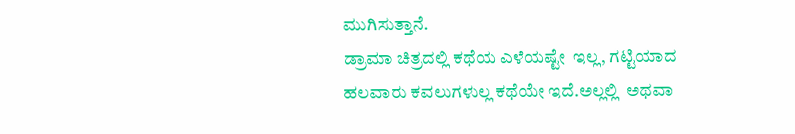ಮುಗಿಸುತ್ತಾನೆ.
ಡ್ರಾಮಾ ಚಿತ್ರದಲ್ಲಿ ಕಥೆಯ ಎಳೆಯಷ್ಟೇ  ಇಲ್ಲ, ಗಟ್ಟಿಯಾದ ಹಲವಾರು ಕವಲುಗಳುಲ್ಲ ಕಥೆಯೇ ಇದೆ.ಅಲ್ಲಲ್ಲಿ  ಅಥವಾ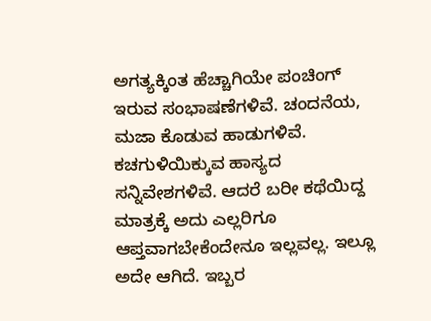ಅಗತ್ಯಕ್ಕಿಂತ ಹೆಚ್ಚಾಗಿಯೇ ಪಂಚಿಂಗ್ ಇರುವ ಸಂಭಾಷಣೆಗಳಿವೆ. ಚಂದನೆಯ, ಮಜಾ ಕೊಡುವ ಹಾಡುಗಳಿವೆ. ಕಚಗುಳಿಯಿಕ್ಕುವ ಹಾಸ್ಯದ ಸನ್ನಿವೇಶಗಳಿವೆ. ಆದರೆ ಬರೀ ಕಥೆಯಿದ್ದ ಮಾತ್ರಕ್ಕೆ ಅದು ಎಲ್ಲರಿಗೂ ಆಪ್ತವಾಗಬೇಕೆಂದೇನೂ ಇಲ್ಲವಲ್ಲ. ಇಲ್ಲೂ ಅದೇ ಆಗಿದೆ. ಇಬ್ಬರ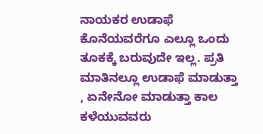ನಾಯಕರ ಉಡಾಫೆ ಕೊನೆಯವರೆಗೂ ಎಲ್ಲೂ ಒಂದು ತೂಕಕ್ಕೆ ಬರುವುದೇ ಇಲ್ಲ. ಪ್ರತಿ ಮಾತಿನಲ್ಲೂ ಉಡಾಫೆ ಮಾಡುತ್ತಾ , ಏನೇನೋ ಮಾಡುತ್ತಾ ಕಾಲ ಕಳೆಯುವವರು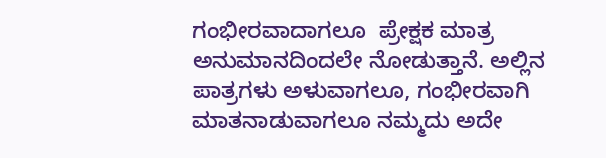ಗಂಭೀರವಾದಾಗಲೂ  ಪ್ರೇಕ್ಷಕ ಮಾತ್ರ ಅನುಮಾನದಿಂದಲೇ ನೋಡುತ್ತಾನೆ. ಅಲ್ಲಿನ ಪಾತ್ರಗಳು ಅಳುವಾಗಲೂ, ಗಂಭೀರವಾಗಿ ಮಾತನಾಡುವಾಗಲೂ ನಮ್ಮದು ಅದೇ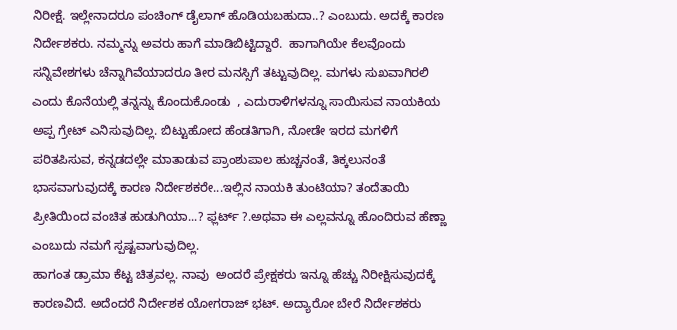ನಿರೀಕ್ಷೆ. ಇಲ್ಲೇನಾದರೂ ಪಂಚಿಂಗ್ ಡೈಲಾಗ್ ಹೊಡಿಯಬಹುದಾ..? ಎಂಬುದು. ಅದಕ್ಕೆ ಕಾರಣ ನಿರ್ದೇಶಕರು. ನಮ್ಮನ್ನು ಅವರು ಹಾಗೆ ಮಾಡಿಬಿಟ್ಟಿದ್ದಾರೆ.  ಹಾಗಾಗಿಯೇ ಕೆಲವೊಂದು ಸನ್ನಿವೇಶಗಳು ಚೆನ್ನಾಗಿವೆಯಾದರೂ ತೀರ ಮನಸ್ಸಿಗೆ ತಟ್ಟುವುದಿಲ್ಲ. ಮಗಳು ಸುಖವಾಗಿರಲಿ ಎಂದು ಕೊನೆಯಲ್ಲಿ ತನ್ನನ್ನು ಕೊಂದುಕೊಂಡು  , ಎದುರಾಳಿಗಳನ್ನೂ ಸಾಯಿಸುವ ನಾಯಕಿಯ ಅಪ್ಪ ಗ್ರೇಟ್ ಎನಿಸುವುದಿಲ್ಲ. ಬಿಟ್ಟುಹೋದ ಹೆಂಡತಿಗಾಗಿ, ನೋಡೇ ಇರದ ಮಗಳಿಗೆ ಪರಿತಪಿಸುವ, ಕನ್ನಡದಲ್ಲೇ ಮಾತಾಡುವ ಪ್ರಾಂಶುಪಾಲ ಹುಚ್ಚನಂತೆ, ತಿಕ್ಕಲುನಂತೆ ಭಾಸವಾಗುವುದಕ್ಕೆ ಕಾರಣ ನಿರ್ದೇಶಕರೇ...ಇಲ್ಲಿನ ನಾಯಕಿ ತುಂಟಿಯಾ? ತಂದೆತಾಯಿ ಪ್ರೀತಿಯಿಂದ ವಂಚಿತ ಹುಡುಗಿಯಾ...? ಫ್ಲರ್ಟ್ ?.ಅಥವಾ ಈ ಎಲ್ಲವನ್ನೂ ಹೊಂದಿರುವ ಹೆಣ್ಣಾ ಎಂಬುದು ನಮಗೆ ಸ್ಪಷ್ಟವಾಗುವುದಿಲ್ಲ.
ಹಾಗಂತ ಡ್ರಾಮಾ ಕೆಟ್ಟ ಚಿತ್ರವಲ್ಲ. ನಾವು  ಅಂದರೆ ಪ್ರೇಕ್ಷಕರು ಇನ್ನೂ ಹೆಚ್ಚು ನಿರೀಕ್ಷಿಸುವುದಕ್ಕೆ ಕಾರಣವಿದೆ. ಅದೆಂದರೆ ನಿರ್ದೇಶಕ ಯೋಗರಾಜ್ ಭಟ್. ಅದ್ಯಾರೋ ಬೇರೆ ನಿರ್ದೇಶಕರು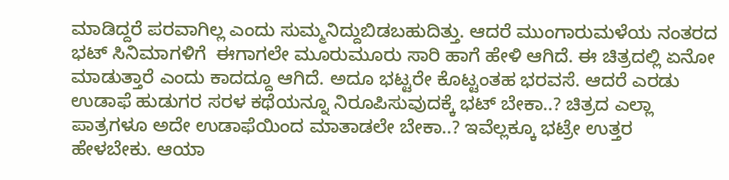ಮಾಡಿದ್ದರೆ ಪರವಾಗಿಲ್ಲ ಎಂದು ಸುಮ್ಮನಿದ್ದುಬಿಡಬಹುದಿತ್ತು. ಆದರೆ ಮುಂಗಾರುಮಳೆಯ ನಂತರದ ಭಟ್ ಸಿನಿಮಾಗಳಿಗೆ  ಈಗಾಗಲೇ ಮೂರುಮೂರು ಸಾರಿ ಹಾಗೆ ಹೇಳಿ ಆಗಿದೆ. ಈ ಚಿತ್ರದಲ್ಲಿ ಏನೋ ಮಾಡುತ್ತಾರೆ ಎಂದು ಕಾದದ್ದೂ ಆಗಿದೆ. ಅದೂ ಭಟ್ಟರೇ ಕೊಟ್ಟಂತಹ ಭರವಸೆ. ಆದರೆ ಎರಡು ಉಡಾಫೆ ಹುಡುಗರ ಸರಳ ಕಥೆಯನ್ನೂ ನಿರೂಪಿಸುವುದಕ್ಕೆ ಭಟ್ ಬೇಕಾ..? ಚಿತ್ರದ ಎಲ್ಲಾ ಪಾತ್ರಗಳೂ ಅದೇ ಉಡಾಫೆಯಿಂದ ಮಾತಾಡಲೇ ಬೇಕಾ..? ಇವೆಲ್ಲಕ್ಕೂ ಭಟ್ರೇ ಉತ್ತರ ಹೇಳಬೇಕು. ಆಯಾ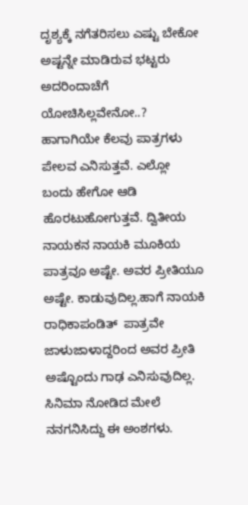ದೃಶ್ಯಕ್ಕೆ ನಗೆತರಿಸಲು ಎಷ್ಟು ಬೇಕೋ ಅಷ್ಟನ್ನೇ ಮಾಡಿರುವ ಭಟ್ಟರು ಅದರಿಂದಾಚೆಗೆ ಯೋಚಿಸಿಲ್ಲವೇನೋ..? ಹಾಗಾಗಿಯೇ ಕೆಲವು ಪಾತ್ರಗಳು ಪೇಲವ ಎನಿಸುತ್ತವೆ. ಎಲ್ಲೋ ಬಂದು ಹೇಗೋ ಆಡಿ ಹೊರಟುಹೋಗುತ್ತವೆ. ದ್ವಿತೀಯ ನಾಯಕನ ನಾಯಕಿ ಮೂಕಿಯ ಪಾತ್ರವೂ ಅಷ್ಟೇ. ಅವರ ಪ್ರೀತಿಯೂ ಅಷ್ಟೇ. ಕಾಡುವುದಿಲ್ಲ.ಹಾಗೆ ನಾಯಕಿ ರಾಧಿಕಾಪಂಡಿತ್  ಪಾತ್ರವೇ ಜಾಳುಜಾಳಾದ್ದರಿಂದ ಅವರ ಪ್ರೀತಿ ಅಷ್ಟೊಂದು ಗಾಢ ಎನಿಸುವುದಿಲ್ಲ.
ಸಿನಿಮಾ ನೋಡಿದ ಮೇಲೆ ನನಗನಿಸಿದ್ದು ಈ ಅಂಶಗಳು.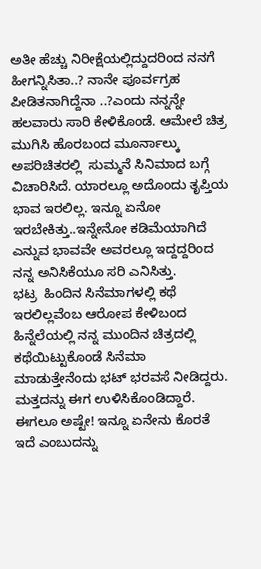ಅತೀ ಹೆಚ್ಚು ನಿರೀಕ್ಷೆಯಲ್ಲಿದ್ದುದರಿಂದ ನನಗೆ ಹೀಗನ್ನಿಸಿತಾ..? ನಾನೇ ಪೂರ್ವಗ್ರಹ ಪೀಡಿತನಾಗಿದ್ದೆನಾ ..?ಎಂದು ನನ್ನನ್ನೇ ಹಲವಾರು ಸಾರಿ ಕೇಳಿಕೊಂಡೆ. ಆಮೇಲೆ ಚಿತ್ರ ಮುಗಿಸಿ ಹೊರಬಂದ ಮೂರ್ನಾಲ್ಕು ಅಪರಿಚಿತರಲ್ಲಿ  ಸುಮ್ಮನೆ ಸಿನಿಮಾದ ಬಗ್ಗೆ ವಿಚಾರಿಸಿದೆ. ಯಾರಲ್ಲೂ ಅದೊಂದು ತೃಪ್ತಿಯ ಭಾವ ಇರಲಿಲ್ಲ. ಇನ್ನೂ ಏನೋ  ಇರಬೇಕಿತ್ತು..ಇನ್ನೇನೋ ಕಡಿಮೆಯಾಗಿದೆ ಎನ್ನುವ ಭಾವವೇ ಅವರಲ್ಲೂ ಇದ್ದದ್ದರಿಂದ ನನ್ನ ಅನಿಸಿಕೆಯೂ ಸರಿ ಎನಿಸಿತ್ತು.
ಭಟ್ರ  ಹಿಂದಿನ ಸಿನೆಮಾಗಳಲ್ಲಿ ಕಥೆ ಇರಲಿಲ್ಲವೆಂಬ ಆರೋಪ ಕೇಳಿಬಂದ ಹಿನ್ನೆಲೆಯಲ್ಲಿ ನನ್ನ ಮುಂದಿನ ಚಿತ್ರದಲ್ಲಿ ಕಥೆಯಿಟ್ಟುಕೊಂಡೆ ಸಿನೆಮಾ ಮಾಡುತ್ತೇನೆಂದು ಭಟ್ ಭರವಸೆ ನೀಡಿದ್ದರು. ಮತ್ತದನ್ನು ಈಗ ಉಳಿಸಿಕೊಂಡಿದ್ದಾರೆ. ಈಗಲೂ ಅಷ್ಟೇ! ಇನ್ನೂ ಏನೇನು ಕೊರತೆ ಇದೆ ಎಂಬುದನ್ನು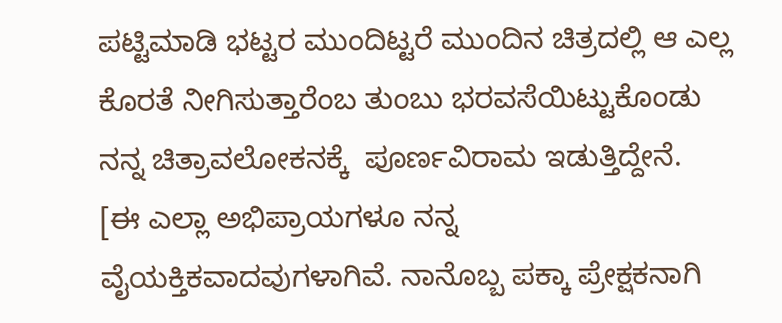ಪಟ್ಟಿಮಾಡಿ ಭಟ್ಟರ ಮುಂದಿಟ್ಟರೆ ಮುಂದಿನ ಚಿತ್ರದಲ್ಲಿ ಆ ಎಲ್ಲ ಕೊರತೆ ನೀಗಿಸುತ್ತಾರೆಂಬ ತುಂಬು ಭರವಸೆಯಿಟ್ಟುಕೊಂಡು ನನ್ನ ಚಿತ್ರಾವಲೋಕನಕ್ಕೆ  ಪೂರ್ಣವಿರಾಮ ಇಡುತ್ತಿದ್ದೇನೆ.
[ಈ ಎಲ್ಲಾ ಅಭಿಪ್ರಾಯಗಳೂ ನನ್ನ ವೈಯಕ್ತಿಕವಾದವುಗಳಾಗಿವೆ. ನಾನೊಬ್ಬ ಪಕ್ಕಾ ಪ್ರೇಕ್ಷಕನಾಗಿ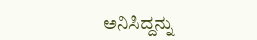ಅನಿಸಿದ್ದನ್ನು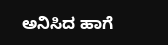ಅನಿಸಿದ ಹಾಗೆ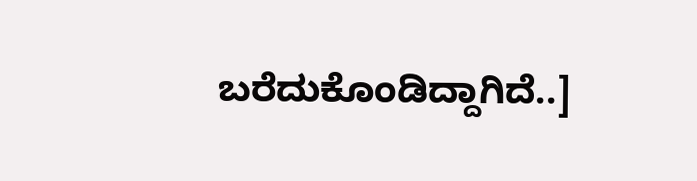ಬರೆದುಕೊಂಡಿದ್ದಾಗಿದೆ..]